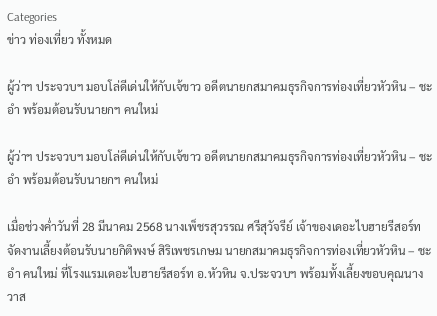Categories
ข่าว ท่องเที่ยว ทั้งหมด

ผู้ว่าฯ ประจวบฯ มอบโล่ดีเด่นให้กับเจ้ขาว อดีตนายกสมาคมธุรกิจการท่องเที่ยวหัวหิน – ชะอำ พร้อมต้อนรับนายกฯ คนใหม่

ผู้ว่าฯ ประจวบฯ มอบโล่ดีเด่นให้กับเจ้ขาว อดีตนายกสมาคมธุรกิจการท่องเที่ยวหัวหิน – ชะอำ พร้อมต้อนรับนายกฯ คนใหม่

เมื่อช่วงค่ำวันที่ 28 มีนาคม 2568 นางเพ็ชรสุวรรณ ศรีสุวัจรีย์ เจ้าของเดอะไบฮายรีสอร์ท จัดงานเลี้ยงต้อนรับนายกิติพงษ์ สิริเพชรเกษม นายกสมาคมธุรกิจการท่องเที่ยวหัวหิน – ชะอำ คนใหม่ ที่โรงแรมเดอะไบฮายรีสอร์ท อ.หัวหิน จ.ประจวบฯ พร้อมทั้งเลี้ยงขอบคุณนางวาส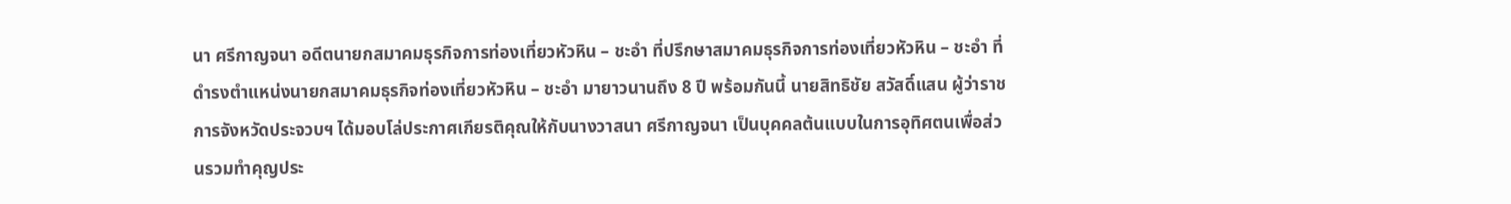นา ศรีกาญจนา อดีตนายกสมาคมธุรกิจการท่องเที่ยวหัวหิน – ชะอำ ที่ปรึกษาสมาคมธุรกิจการท่องเที่ยวหัวหิน – ชะอำ ที่ดำรงตำแหน่งนายกสมาคมธุรกิจท่องเที่ยวหัวหิน – ชะอำ มายาวนานถึง 8 ปี พร้อมกันนี้ นายสิทธิชัย สวัสดิ์แสน ผู้ว่าราชการจังหวัดประจวบฯ ได้มอบโล่ประกาศเกียรติคุณให้กับนางวาสนา ศรีกาญจนา เป็นบุคคลต้นแบบในการอุทิศตนเพื่อส่วนรวมทำคุญประ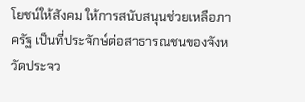โยชน์ให้สังคม ให้การสนับสนุนช่วยเหลือภาครัฐ เป็นที่ประจักษ์ต่อสาธารณชนของจังหวัดประจว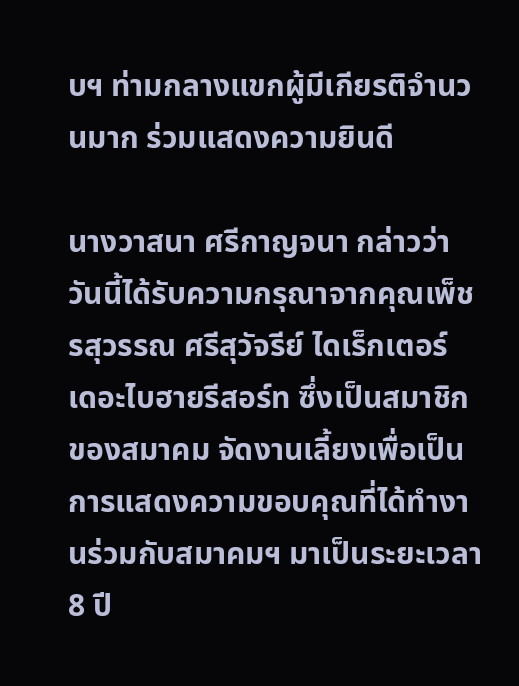บฯ ท่ามกลางแขกผู้มีเกียรติจำนวนมาก ร่วมแสดงความยินดี

นางวาสนา ศรีกาญจนา กล่าวว่า วันนี้ได้รับความกรุณาจากคุณเพ็ชรสุวรรณ ศรีสุวัจรีย์ ไดเร็กเตอร์ เดอะไบฮายรีสอร์ท ซึ่งเป็นสมาชิกของสมาคม จัดงานเลี้ยงเพื่อเป็นการแสดงความขอบคุณที่ได้ทำงานร่วมกับสมาคมฯ มาเป็นระยะเวลา 8 ปี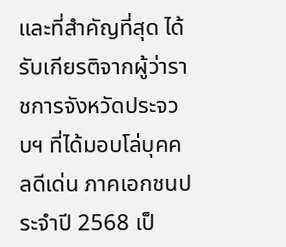และที่สำคัญที่สุด ได้รับเกียรติจากผู้ว่าราชการจังหวัดประจวบฯ ที่ได้มอบโล่บุคคลดีเด่น ภาคเอกชนประจำปี 2568 เป็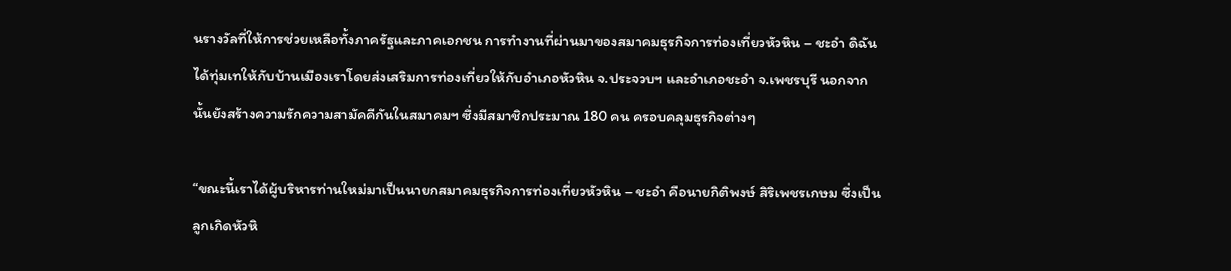นรางวัลที่ให้การช่วยเหลือทั้งภาครัฐและภาคเอกชน การทำงานที่ผ่านมาของสมาคมธุรกิจการท่องเที่ยวหัวหิน – ชะอำ ดิฉันได้ทุ่มเทให้กับบ้านเมืองเราโดยส่งเสริมการท่องเที่ยวให้กับอำเภอหัวหิน จ.ประจวบฯ และอำเภอชะอำ จ.เพชรบุรี นอกจากนั้นยังสร้างความรักความสามัคคีกันในสมาคมฯ ซึ่งมีสมาชิกประมาณ 180 คน ครอบคลุมธุรกิจต่างๆ

“ขณะนี้เราได้ผู้บริหารท่านใหม่มาเป็นนายกสมาคมธุรกิจการท่องเที่ยวหัวหิน – ชะอำ คือนายกิติพงษ์ สิริเพชรเกษม ซึ่งเป็นลูกเกิดหัวหิ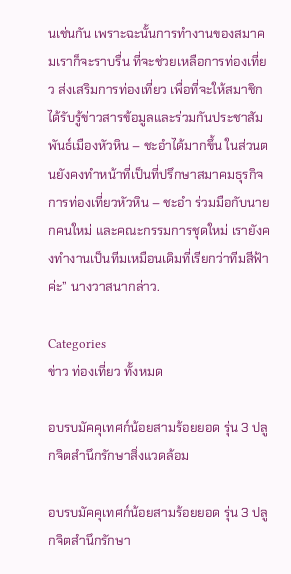นเช่นกัน เพราะฉะนั้นการทำงานของสมาคมเราก็จะราบรื่น ที่จะช่วยเหลือการท่องเที่ยว ส่งเสริมการท่องเที่ยว เพื่อที่จะให้สมาชิกได้รับรู้ข่าวสารข้อมูลและร่วมกันประชาสัมพันธ์เมืองหัวหิน – ชะอำได้มากขึ้น ในส่วนตนยังคงทำหน้าที่เป็นที่ปรึกษาสมาคมธุรกิจการท่องเที่ยวหัวหิน – ชะอำ ร่วมมือกับนายกคนใหม่ และคณะกรรมการชุดใหม่ เรายังคงทำงานเป็นทีมเหมือนเดิมที่เรียกว่าทีมสีฟ้า ค่ะ” นางวาสนากล่าว.

Categories
ข่าว ท่องเที่ยว ทั้งหมด

อบรบมัคคุเทศก์น้อยสามร้อยยอด รุ่น 3 ปลูกจิตสำนึกรักษาสิ่งแวดล้อม

อบรบมัคคุเทศก์น้อยสามร้อยยอด รุ่น 3 ปลูกจิตสำนึกรักษา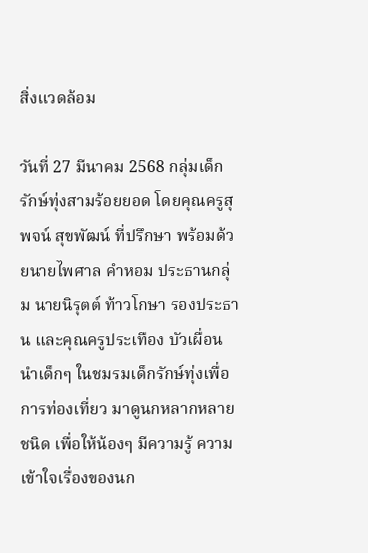สิ่งแวดล้อม

วันที่ 27 มีนาคม 2568 กลุ่มเด็กรักษ์ทุ่งสามร้อยยอด โดยคุณครูสุพจน์ สุขพัฒน์ ที่ปรึกษา พร้อมด้วยนายไพศาล คำหอม ประธานกลุ่ม นายนิรุตต์ ท้าวโกษา รองประธาน และคุณครูประเทือง บัวเผื่อน นำเด็กๆ ในชมรมเด็กรักษ์ทุ่งเพื่อการท่องเที่ยว มาดูนกหลากหลายชนิด เพื่อให้น้องๆ มีความรู้ ความเข้าใจเรื่องของนก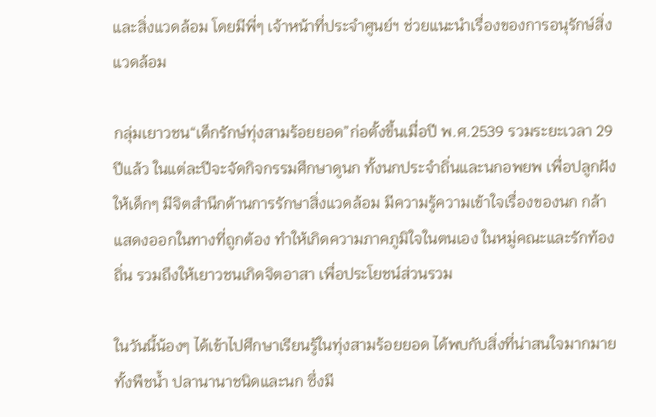และสิ่งแวดล้อม โดยมีพี่ๆ เจ้าหน้าที่ประจำศูนย์ฯ ช่วยแนะนำเรื่องของการอนุรักษ์สิ่งแวดล้อม

กลุ่มเยาวชน“เด็กรักษ์ทุ่งสามร้อยยอด”ก่อตั้งขึ้นเมื่อปี พ.ศ.2539 รวมระยะเวลา 29 ปีแล้ว ในแต่ละปีจะจัดกิจกรรมศึกษาดูนก ทั้งนกประจำถิ่นและนกอพยพ เพื่อปลูกฝังให้เด็กๆ มีจิตสำนึกด้านการรักษาสิ่งแวดล้อม มีความรู้ความเข้าใจเรื่องของนก กล้าแสดงออกในทางที่ถูกต้อง ทำให้เกิดความภาคภูมิใจในตนเอง ในหมู่คณะและรักท้องถิ่น รวมถึงให้เยาวชนเกิดจิตอาสา เพื่อประโยชน์ส่วนรวม

ในวันนี้น้องๆ ได้เข้าไปศึกษาเรียนรู้ในทุ่งสามร้อยยอด ได้พบกับสิ่งที่น่าสนใจมากมาย ทั้งพืชน้ำ ปลานานาชนิดและนก ซึ่งมี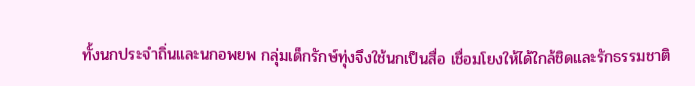ทั้งนกประจำถิ่นและนกอพยพ กลุ่มเด็กรักษ์ทุ่งจึงใช้นกเป็นสื่อ เชื่อมโยงให้ได้ใกล้ชิดและรักธรรมชาติ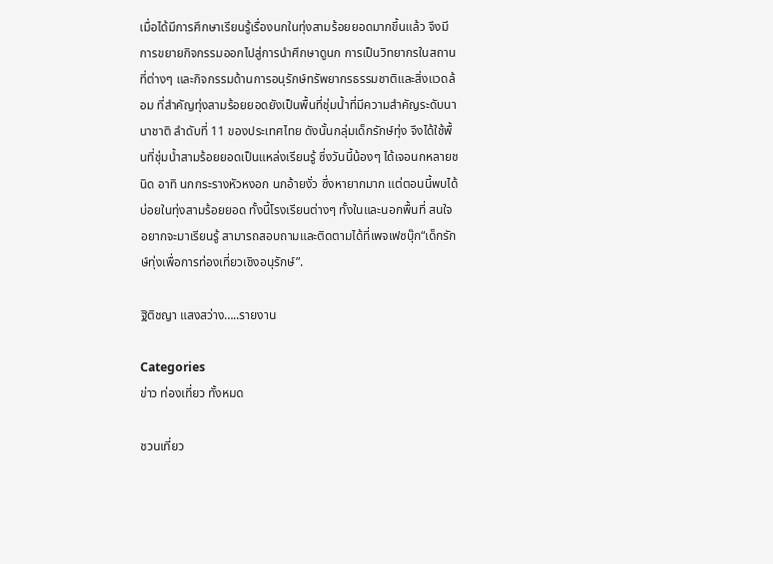เมื่อได้มีการศึกษาเรียนรู้เรื่องนกในทุ่งสามร้อยยอดมากขึ้นแล้ว จึงมีการขยายกิจกรรมออกไปสู่การนำศึกษาดูนก การเป็นวิทยากรในสถานที่ต่างๆ และกิจกรรมด้านการอนุรักษ์ทรัพยากรธรรมชาติและสิ่งแวดล้อม ที่สำคัญทุ่งสามร้อยยอดยังเป็นพื้นที่ชุ่มน้ำที่มีความสำคัญระดับนานาชาติ ลำดับที่ 11 ของประเทศไทย ดังนั้นกลุ่มเด็กรักษ์ทุ่ง จึงได้ใช้พื้นที่ชุ่มน้ำสามร้อยยอดเป็นแหล่งเรียนรู้ ซึ่งวันนี้น้องๆ ได้เจอนกหลายชนิด อาทิ นกกระรางหัวหงอก นกอ้ายงั่ว ซึ่งหายากมาก แต่ตอนนี้พบได้บ่อยในทุ่งสามร้อยยอด ทั้งนี้โรงเรียนต่างๆ ทั้งในและนอกพื้นที่ สนใจอยากจะมาเรียนรู้ สามารถสอบถามและติดตามได้ที่เพจเฟซบุ๊ก“เด็กรักษ์ทุ่งเพื่อการท่องเที่ยวเชิงอนุรักษ์”.

ฐิติชญา แสงสว่าง…..รายงาน

Categories
ข่าว ท่องเที่ยว ทั้งหมด

ชวนเที่ยว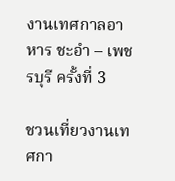งานเทศกาลอาหาร ชะอำ – เพชรบุรี ครั้งที่ 3

ชวนเที่ยวงานเทศกา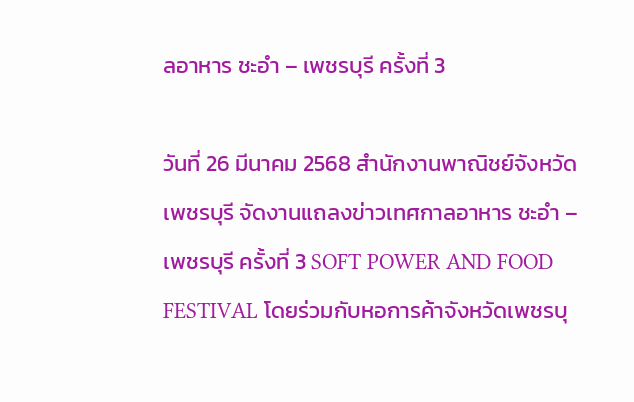ลอาหาร ชะอำ – เพชรบุรี ครั้งที่ 3

วันที่ 26 มีนาคม 2568 สำนักงานพาณิชย์จังหวัดเพชรบุรี จัดงานแถลงข่าวเทศกาลอาหาร ชะอำ – เพชรบุรี ครั้งที่ 3 SOFT POWER AND FOOD FESTIVAL โดยร่วมกับหอการค้าจังหวัดเพชรบุ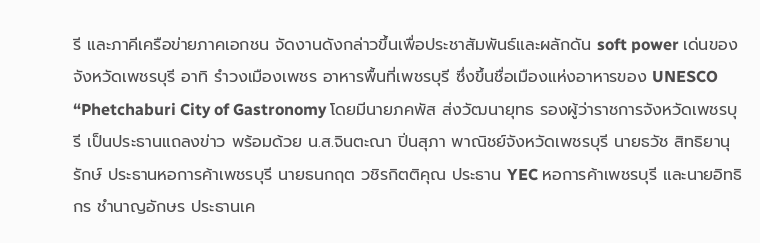รี และภาคีเครือข่ายภาคเอกชน จัดงานดังกล่าวขึ้นเพื่อประชาสัมพันธ์และผลักดัน soft power เด่นของจังหวัดเพชรบุรี อาทิ รำวงเมืองเพชร อาหารพื้นที่เพชรบุรี ซึ่งขึ้นชื่อเมืองแห่งอาหารของ UNESCO “Phetchaburi City of Gastronomy โดยมีนายภคพัส ส่งวัฒนายุทธ รองผู้ว่าราชการจังหวัดเพชรบุรี เป็นประธานแถลงข่าว พร้อมด้วย น.ส.จินตะณา ปิ่นสุภา พาณิชย์จังหวัดเพชรบุรี นายธวัช สิทธิยานุรักษ์ ประธานหอการค้าเพชรบุรี นายธนกฤต วชิรกิตติคุณ ประธาน YEC หอการค้าเพชรบุรี และนายอิทธิกร ชำนาญอักษร ประธานเค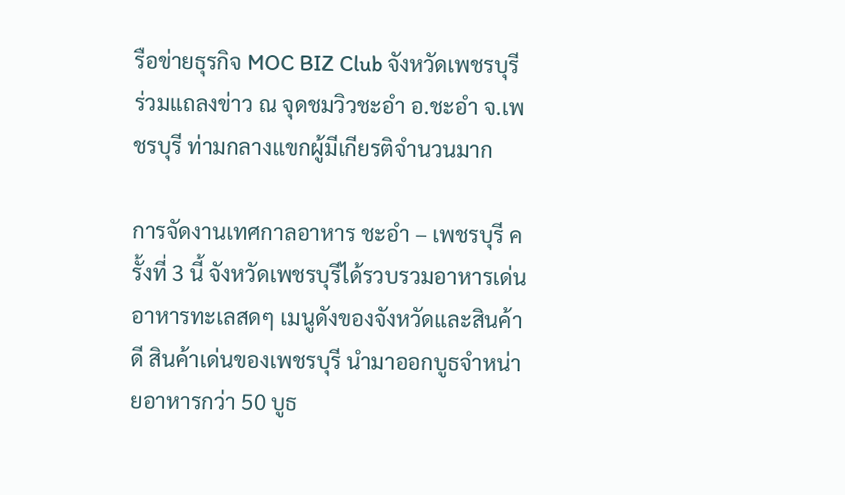รือข่ายธุรกิจ MOC BIZ Club จังหวัดเพชรบุรี ร่วมแถลงข่าว ณ จุดชมวิวชะอำ อ.ชะอำ จ.เพชรบุรี ท่ามกลางแขกผู้มีเกียรติจำนวนมาก

การจัดงานเทศกาลอาหาร ชะอำ – เพชรบุรี ครั้งที่ 3 นี้ จังหวัดเพชรบุรีได้รวบรวมอาหารเด่น อาหารทะเลสดๆ เมนูดังของจังหวัดและสินค้าดี สินค้าเด่นของเพชรบุรี นำมาออกบูธจำหน่ายอาหารกว่า 50 บูธ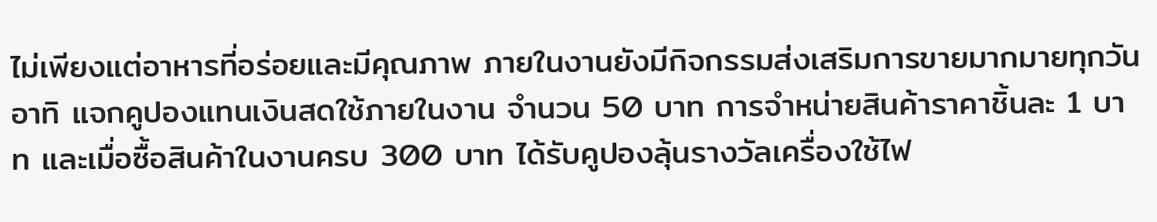ไม่เพียงแต่อาหารที่อร่อยและมีคุณภาพ ภายในงานยังมีกิจกรรมส่งเสริมการขายมากมายทุกวัน อาทิ แจกคูปองแทนเงินสดใช้ภายในงาน จำนวน 50 บาท การจำหน่ายสินค้าราคาชิ้นละ 1 บาท และเมื่อซื้อสินค้าในงานครบ 300 บาท ได้รับคูปองลุ้นรางวัลเครื่องใช้ไฟ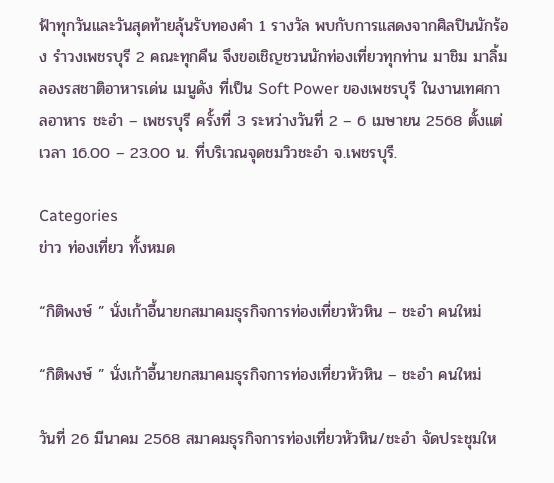ฟ้าทุกวันและวันสุดท้ายลุ้นรับทองคำ 1 รางวัล พบกับการแสดงจากศิลปินนักร้อง รำวงเพชรบุรี 2 คณะทุกคืน จึงขอเชิญชวนนักท่องเที่ยวทุกท่าน มาชิม มาลิ้มลองรสชาติอาหารเด่น เมนูดัง ที่เป็น Soft Power ของเพชรบุรี ในงานเทศกาลอาหาร ชะอำ – เพชรบุรี ครั้งที่ 3 ระหว่างวันที่ 2 – 6 เมษายน 2568 ตั้งแต่เวลา 16.00 – 23.00 น. ที่บริเวณจุดชมวิวชะอำ จ.เพชรบุรี.

Categories
ข่าว ท่องเที่ยว ทั้งหมด

“กิติพงษ์ ” นั่งเก้าอี้นายกสมาคมธุรกิจการท่องเที่ยวหัวหิน – ชะอำ คนใหม่

“กิติพงษ์ ” นั่งเก้าอี้นายกสมาคมธุรกิจการท่องเที่ยวหัวหิน – ชะอำ คนใหม่

วันที่ 26 มีนาคม 2568 สมาคมธุรกิจการท่องเที่ยวหัวหิน/ชะอำ จัดประชุมให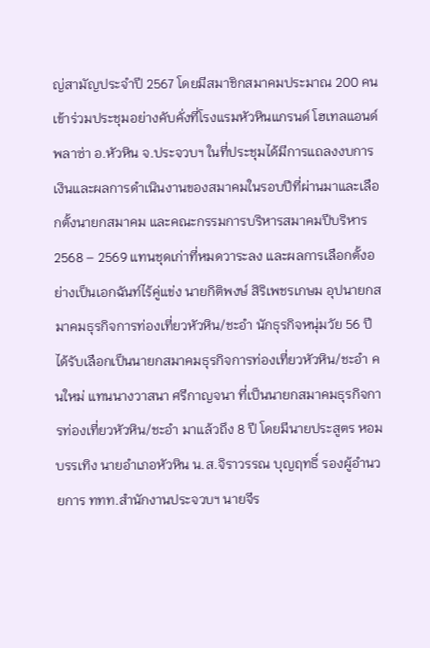ญ่สามัญประจำปี 2567 โดยมีสมาชิกสมาคมประมาณ 200 คน เข้าร่วมประชุมอย่างคับคั่งที่โรงแรมหัวหินแกรนด์ โฮเทลแอนด์พลาซ่า อ.หัวหิน จ.ประจวบฯ ในที่ประชุมได้มีการแถลงงบการเงินและผลการดำเนินงานของสมาคมในรอบปีที่ผ่านมาและเลือกตั้งนายกสมาคม และคณะกรรมการบริหารสมาคมปีบริหาร 2568 – 2569 แทนชุดเก่าที่หมดวาระลง และผลการเลือกตั้งอย่างเป็นเอกฉันท์ไร้คู่แข่ง นายกิติพงษ์ สิริเพชรเกษม อุปนายกสมาคมธุรกิจการท่องเที่ยวหัวหิน/ชะอำ นักธุรกิจหนุ่มวัย 56 ปี ได้รับเลือกเป็นนายกสมาคมธุรกิจการท่องเที่ยวหัวหิน/ชะอำ คนใหม่ แทนนางวาสนา ศรีกาญจนา ที่เป็นนายกสมาคมธุรกิจการท่องเที่ยวหัวหิน/ชะอำ มาแล้วถึง 8 ปี โดยมีนายประสูตร หอมบรรเทิง นายอำเภอหัวหิน น.ส.จิราวรรณ บุญฤทธิ์ รองผู้อำนวยการ ททท.สำนักงานประจวบฯ นายจีร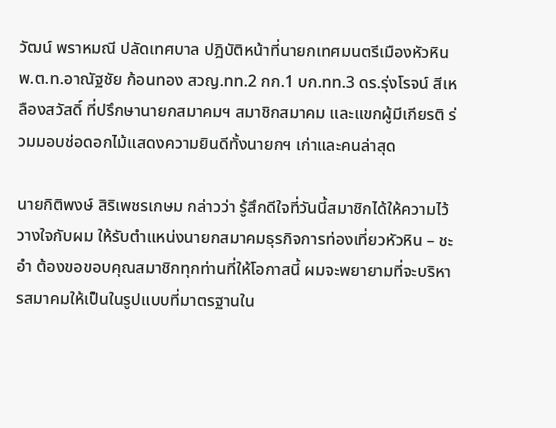วัฒน์ พราหมณี ปลัดเทศบาล ปฎิบัติหน้าที่นายกเทศมนตรีเมืองหัวหิน พ.ต.ท.อาณัฐชัย ก้อนทอง สวญ.ทท.2 กก.1 บก.ทท.3 ดร.รุ่งโรจน์ สีเหลืองสวัสดิ์ ที่ปรึกษานายกสมาคมฯ สมาชิกสมาคม และแขกผู้มีเกียรติ ร่วมมอบช่อดอกไม้แสดงความยินดีทั้งนายกฯ เก่าและคนล่าสุด

นายกิติพงษ์ สิริเพชรเกษม กล่าวว่า รู้สึกดีใจที่วันนี้สมาชิกได้ให้ความไว้วางใจกับผม ให้รับตำแหน่งนายกสมาคมธุรกิจการท่องเที่ยวหัวหิน – ชะอำ ต้องขอขอบคุณสมาชิกทุกท่านที่ให้โอกาสนี้ ผมจะพยายามที่จะบริหารสมาคมให้เป็นในรูปแบบที่มาตรฐานใน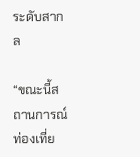ระดับสากล

“ขณะนี้สถานการณ์ท่องเที่ย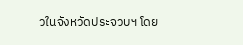วในจังหวัดประจวบฯ โดย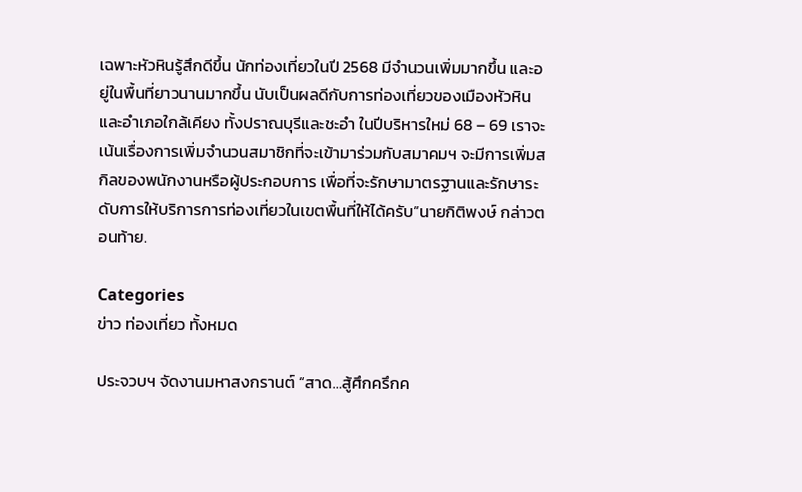เฉพาะหัวหินรู้สึกดีขึ้น นักท่องเที่ยวในปี 2568 มีจำนวนเพิ่มมากขึ้น และอยู่ในพื้นที่ยาวนานมากขึ้น นับเป็นผลดีกับการท่องเที่ยวของเมืองหัวหิน และอำเภอใกล้เคียง ทั้งปราณบุรีและชะอำ ในปีบริหารใหม่ 68 – 69 เราจะเน้นเรื่องการเพิ่มจำนวนสมาชิกที่จะเข้ามาร่วมกับสมาคมฯ จะมีการเพิ่มสกิลของพนักงานหรือผู้ประกอบการ เพื่อที่จะรักษามาตรฐานและรักษาระดับการให้บริการการท่องเที่ยวในเขตพื้นที่ให้ได้ครับ”นายกิติพงษ์ กล่าวตอนท้าย.

Categories
ข่าว ท่องเที่ยว ทั้งหมด

ประจวบฯ จัดงานมหาสงกรานต์ “สาด…สู้ศึกครึกค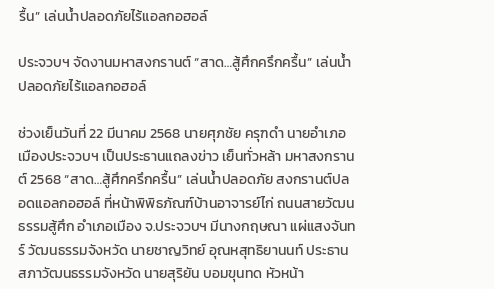รื้น” เล่นน้ำปลอดภัยไร้แอลกอฮอล์

ประจวบฯ จัดงานมหาสงกรานต์ “สาด…สู้ศึกครึกครื้น” เล่นน้ำปลอดภัยไร้แอลกอฮอล์

ช่วงเย็นวันที่ 22 มีนาคม 2568 นายศุภชัย ครุฑดำ นายอำเภอเมืองประจวบฯ เป็นประธานแถลงข่าว เย็นทั่วหล้า มหาสงกรานต์ 2568 “สาด…สู้ศึกครึกครื้น” เล่นน้ำปลอดภัย สงกรานต์ปลอดแอลกอฮอล์ ที่หน้าพิพิธภัณฑ์บ้านอาจารย์ไก่ ถนนสายวัฒนธรรมสู้ศึก อำเภอเมือง จ.ประจวบฯ มีนางกฤษณา แผ่แสงจันทร์ วัฒนธรรมจังหวัด นายชาญวิทย์ อุณหสุทธิยานนท์ ประธานสภาวัฒนธรรมจังหวัด นายสุริยัน บอมขุนทด หัวหน้า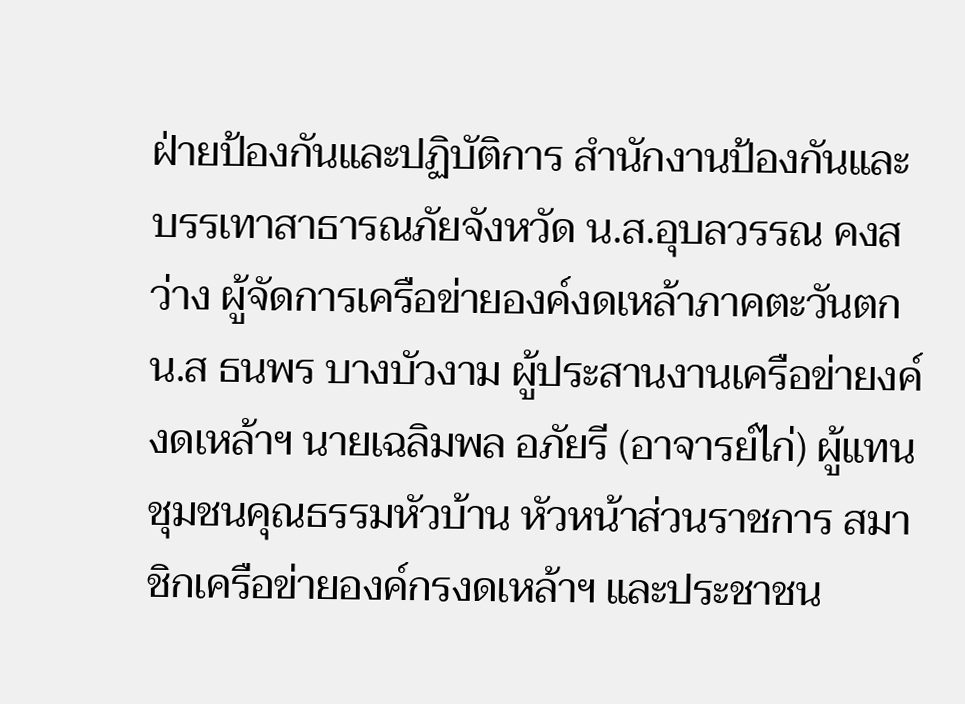ฝ่ายป้องกันและปฏิบัติการ สำนักงานป้องกันและบรรเทาสาธารณภัยจังหวัด น.ส.อุบลวรรณ คงสว่าง ผู้จัดการเครือข่ายองค์งดเหล้าภาคตะวันตก น.ส ธนพร บางบัวงาม ผู้ประสานงานเครือข่ายงค์งดเหล้าฯ นายเฉลิมพล อภัยรี (อาจารย์ไก่) ผู้แทนชุมชนคุณธรรมหัวบ้าน หัวหน้าส่วนราชการ สมาชิกเครือข่ายองค์กรงดเหล้าฯ และประชาชน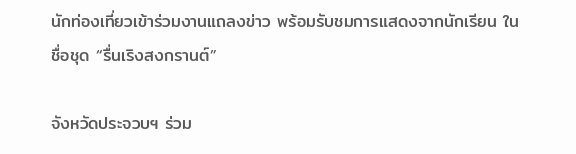นักท่องเที่ยวเข้าร่วมงานแถลงข่าว พร้อมรับชมการแสดงจากนักเรียน ในชื่อชุด “รื่นเริงสงกรานต์”

จังหวัดประจวบฯ ร่วม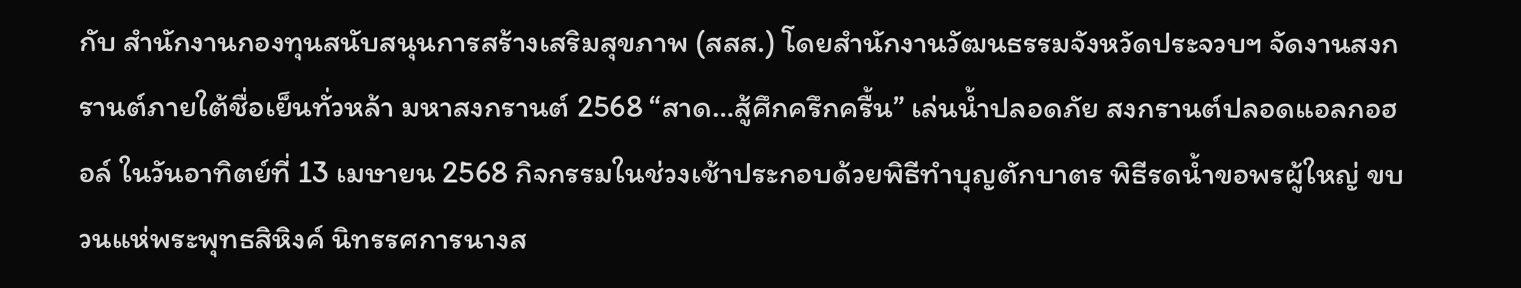กับ สำนักงานกองทุนสนับสนุนการสร้างเสริมสุขภาพ (สสส.) โดยสำนักงานวัฒนธรรมจังหวัดประจวบฯ จัดงานสงกรานต์ภายใต้ชื่อเย็นทั่วหล้า มหาสงกรานต์ 2568 “สาด…สู้ศึกครึกครื้น” เล่นน้ำปลอดภัย สงกรานต์ปลอดแอลกอฮอล์ ในวันอาทิตย์ที่ 13 เมษายน 2568 กิจกรรมในช่วงเช้าประกอบด้วยพิธีทำบุญตักบาตร พิธีรดน้ำขอพรผู้ใหญ่ ขบวนแห่พระพุทธสิหิงค์ นิทรรศการนางส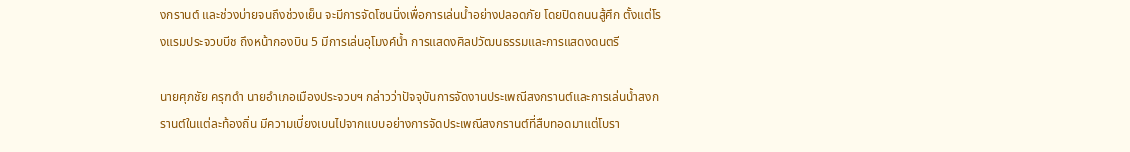งกรานต์ และช่วงบ่ายจนถึงช่วงเย็น จะมีการจัดโซนนิ่งเพื่อการเล่นน้ำอย่างปลอดภัย โดยปิดถนนสู้ศึก ตั้งแต่โรงแรมประจวบบีช ถึงหน้ากองบิน 5 มีการเล่นอุโมงค์น้ำ การแสดงศิลปวัฒนธรรมและการแสดงดนตรี

นายศุภชัย ครุฑดำ นายอำเภอเมืองประจวบฯ กล่าวว่าปัจจุบันการจัดงานประเพณีสงกรานต์และการเล่นน้ำสงกรานต์ในแต่ละท้องถิ่น มีความเบี่ยงเบนไปจากแบบอย่างการจัดประเพณีสงกรานต์ที่สืบทอดมาแต่โบรา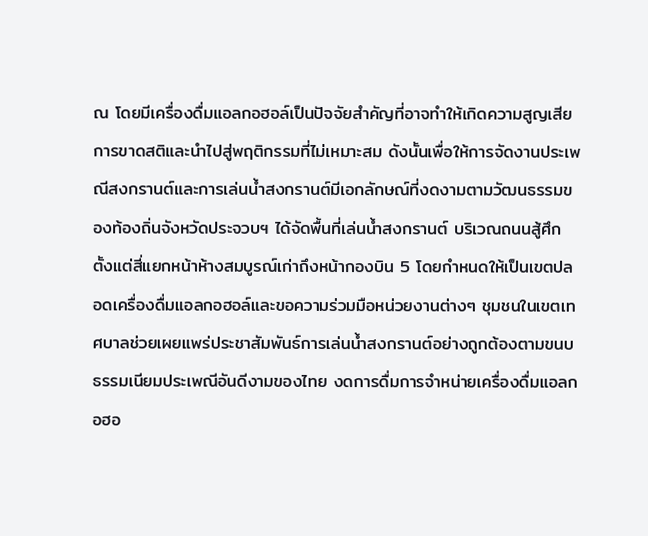ณ โดยมีเครื่องดื่มแอลกอฮอล์เป็นปัจจัยสำคัญที่อาจทำให้เกิดความสูญเสียการขาดสติและนำไปสู่พฤติกรรมที่ไม่เหมาะสม ดังนั้นเพื่อให้การจัดงานประเพณีสงกรานต์และการเล่นน้ำสงกรานต์มีเอกลักษณ์ที่งดงามตามวัฒนธรรมของท้องถิ่นจังหวัดประจวบฯ ได้จัดพื้นที่เล่นน้ำสงกรานต์ บริเวณถนนสู้ศึกตั้งแต่สี่แยกหน้าห้างสมบูรณ์เก่าถึงหน้ากองบิน 5 โดยกำหนดให้เป็นเขตปลอดเครื่องดื่มแอลกอฮอล์และขอความร่วมมือหน่วยงานต่างๆ ชุมชนในเขตเทศบาลช่วยเผยแพร่ประชาสัมพันธ์การเล่นน้ำสงกรานต์อย่างถูกต้องตามขนบธรรมเนียมประเพณีอันดีงามของไทย งดการดื่มการจำหน่ายเครื่องดื่มแอลกอฮอ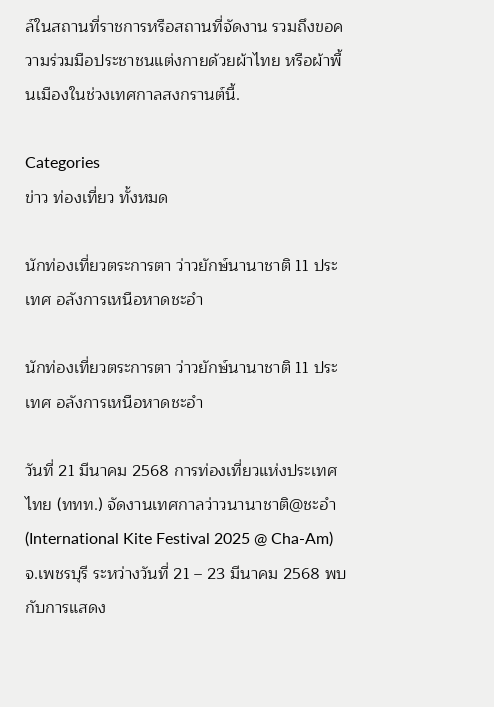ล์ในสถานที่ราชการหรือสถานที่จัดงาน รวมถึงขอความร่วมมือประชาชนแต่งกายด้วยผ้าไทย หรือผ้าพื้นเมืองในช่วงเทศกาลสงกรานต์นี้.

Categories
ข่าว ท่องเที่ยว ทั้งหมด

นักท่องเที่ยวตระการตา ว่าวยักษ์นานาชาติ 11 ประเทศ อลังการเหนือหาดชะอำ

นักท่องเที่ยวตระการตา ว่าวยักษ์นานาชาติ 11 ประเทศ อลังการเหนือหาดชะอำ

วันที่ 21 มีนาคม 2568 การท่องเที่ยวแห่งประเทศไทย (ททท.) จัดงานเทศกาลว่าวนานาชาติ@ชะอำ (International Kite Festival 2025 @ Cha-Am) จ.เพชรบุรี ระหว่างวันที่ 21 – 23 มีนาคม 2568 พบกับการแสดง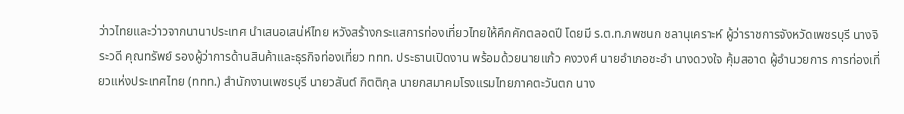ว่าวไทยและว่าวจากนานาประเทศ นำเสนอเสน่ห์ไทย หวังสร้างกระแสการท่องเที่ยวไทยให้คึกคักตลอดปี โดยมี ร.ต.ท.ภพชนก ชลานุเคราะห์ ผู้ว่าราชการจังหวัดเพชรบุรี นางจิระวดี คุณทรัพย์ รองผู้ว่าการด้านสินค้าและธุรกิจท่องเที่ยว ททท. ประธานเปิดงาน พร้อมด้วยนายแก้ว คงวงศ์ นายอำเภอชะอำ นางดวงใจ คุ้มสอาด ผู้อำนวยการ การท่องเที่ยวแห่งประเทศไทย (ททท.) สำนักงานเพชรบุรี นายวสันต์ กิตติกุล นายกสมาคมโรงแรมไทยภาคตะวันตก นาง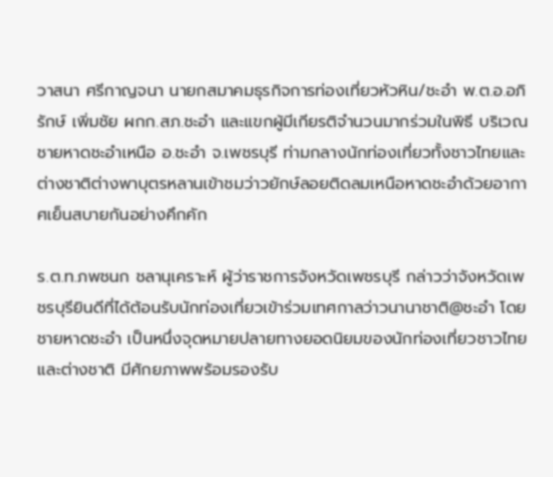วาสนา ศรีกาญจนา นายกสมาคมธุรกิจการท่องเที่ยวหัวหิน/ชะอำ พ.ต.อ.อภิรักษ์ เพิ่มชัย ผกก.สภ.ชะอำ และแขกผู้มีเกียรติจำนวนมากร่วมในพิธี บริเวณชายหาดชะอำเหนือ อ.ชะอำ จ.เพชรบุรี ท่ามกลางนักท่องเที่ยวทั้งชาวไทยและต่างชาติต่างพาบุตรหลานเข้าชมว่าวยักษ์ลอยติดลมเหนือหาดชะอำด้วยอากาศเย็นสบายกันอย่างคึกคัก

ร.ต.ท.ภพชนก ชลานุเคราะห์ ผู้ว่าราชการจังหวัดเพชรบุรี กล่าวว่าจังหวัดเพชรบุรียินดีที่ได้ต้อนรับนักท่องเที่ยวเข้าร่วมเทศกาลว่าวนานาชาติ@ชะอำ โดยชายหาดชะอำ เป็นหนึ่งจุดหมายปลายทางยอดนิยมของนักท่องเที่ยวชาวไทยและต่างชาติ มีศักยภาพพร้อมรองรับ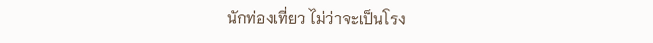นักท่องเที่ยว ไม่ว่าจะเป็นโรง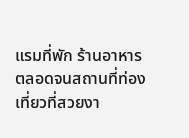แรมที่พัก ร้านอาหาร ตลอดจนสถานที่ท่องเที่ยวที่สวยงา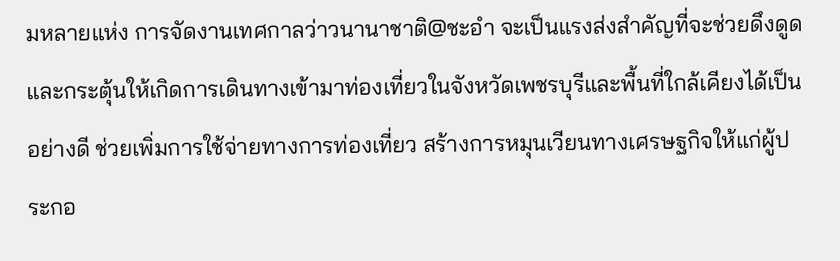มหลายแห่ง การจัดงานเทศกาลว่าวนานาชาติ@ชะอำ จะเป็นแรงส่งสำคัญที่จะช่วยดึงดูดและกระตุ้นให้เกิดการเดินทางเข้ามาท่องเที่ยวในจังหวัดเพชรบุรีและพื้นที่ใกล้เคียงได้เป็นอย่างดี ช่วยเพิ่มการใช้จ่ายทางการท่องเที่ยว สร้างการหมุนเวียนทางเศรษฐกิจให้แก่ผู้ประกอ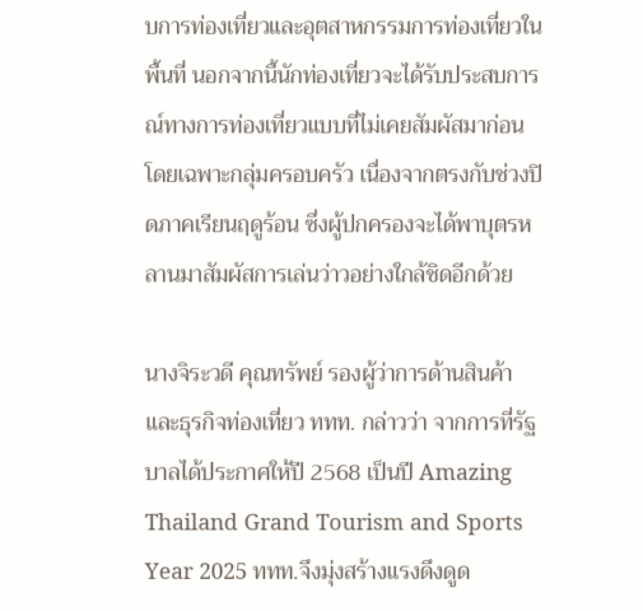บการท่องเที่ยวและอุตสาหกรรมการท่องเที่ยวในพื้นที่ นอกจากนี้นักท่องเที่ยวจะได้รับประสบการณ์ทางการท่องเที่ยวแบบที่ไม่เคยสัมผัสมาก่อน โดยเฉพาะกลุ่มครอบครัว เนื่องจากตรงกับช่วงปิดภาคเรียนฤดูร้อน ซึ่งผู้ปกครองจะได้พาบุตรหลานมาสัมผัสการเล่นว่าวอย่างใกล้ชิดอีกด้วย

นางจิระวดี คุณทรัพย์ รองผู้ว่าการด้านสินค้าและธุรกิจท่องเที่ยว ททท. กล่าวว่า จากการที่รัฐบาลได้ประกาศให้ปี 2568 เป็นปี Amazing Thailand Grand Tourism and Sports Year 2025 ททท.จึงมุ่งสร้างแรงดึงดูด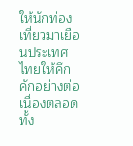ให้นักท่องเที่ยวมาเยือนประเทศไทยให้คึกคักอย่างต่อเนื่องตลอดทั้ง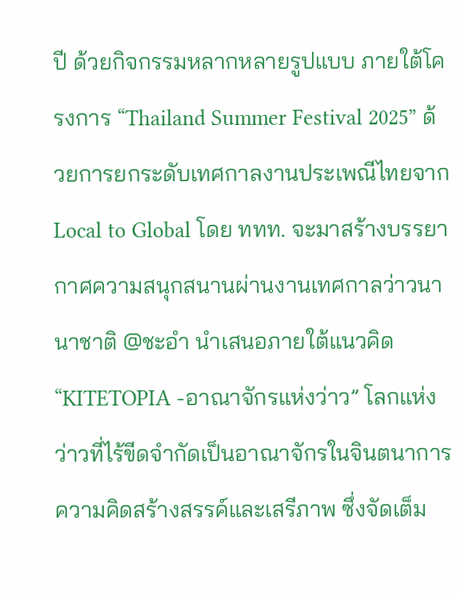ปี ด้วยกิจกรรมหลากหลายรูปแบบ ภายใต้โครงการ “Thailand Summer Festival 2025” ด้วยการยกระดับเทศกาลงานประเพณีไทยจาก Local to Global โดย ททท. จะมาสร้างบรรยากาศความสนุกสนานผ่านงานเทศกาลว่าวนานาชาติ @ชะอำ นำเสนอภายใต้แนวคิด “KITETOPIA -อาณาจักรแห่งว่าว” โลกแห่งว่าวที่ไร้ขีดจำกัดเป็นอาณาจักรในจินตนาการ ความคิดสร้างสรรค์และเสรีภาพ ซึ่งจัดเต็ม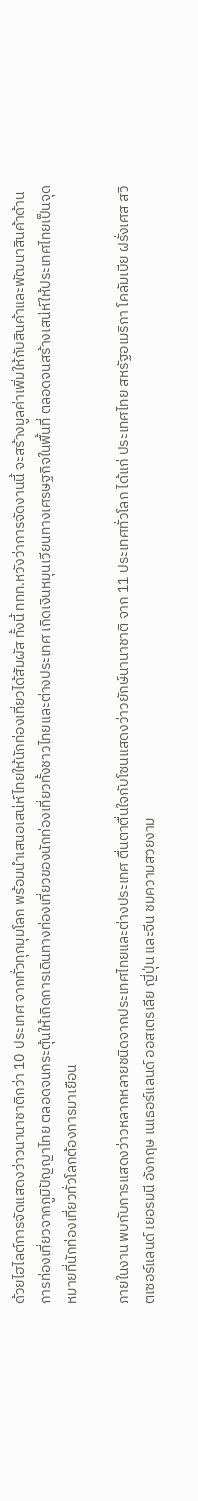ด้วยไฮไลต์การจัดแสดงว่าวนานาชาติกว่า 10 ประเทศ จากทั่วทุกมุมโลก พร้อมนำเสนอเสน่ห์ไทยให้นักท่องเที่ยวได้สัมผัส ทั้งนี้ ททท.หวังว่าการจัดงานนี้ จะสร้างมูลค่าเพิ่มให้กับสินค้าและพัฒนาสินค้าด้านการท่องเที่ยวจากภูมิปัญญาไทย ตลอดจนกระตุ้นให้เกิดการเดินทางท่องเที่ยวของนักท่องเที่ยวทั้งชาวไทยและต่างประเทศ เกิดเงินหมุนเวียนทางเศรษฐกิจในพื้นที่ ตลอดจนสร้างเสน่ห์ให้ประเทศไทยเป็นจุดหมายที่นักท่องเที่ยวทั่วโลกต้องการมาเยือน

ภายในงาน พบกับการแสดงว่าวหลากหลายชนิดจากประเทศไทยและต่างประเทศ ตื่นตาตื่นใจกับโซนแสดงว่าวยักษ์นานาชาติ จาก 11 ประเทศทั่วโลก ได้แก่ ประเทศไทย สหรัฐอเมริกา โคลัมเบีย ฝรั่งเศส สวิตเซอร์แลนด์ เยอรมนี อังกฤษ เนเธอร์แลนด์ ออสเตรเลีย ญี่ปุ่น และจีน ชมความสวยงาม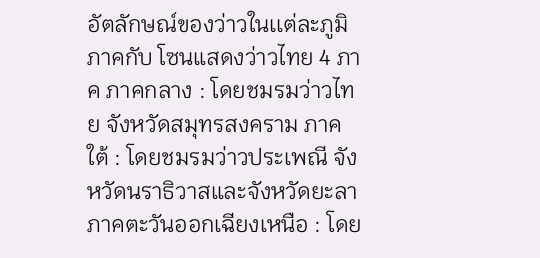อัตลักษณ์ของว่าวในเเต่ละภูมิภาคกับ โซนแสดงว่าวไทย 4 ภาค ภาคกลาง : โดยชมรมว่าวไทย จังหวัดสมุทรสงคราม ภาคใต้ : โดยชมรมว่าวประเพณี จังหวัดนราธิวาสและจังหวัดยะลา ภาคตะวันออกเฉียงเหนือ : โดย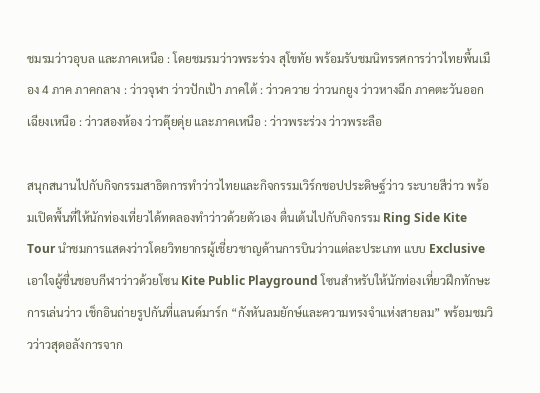ชมรมว่าวอุบล และภาคเหนือ : โดยชมรมว่าวพระร่วง สุโขทัย พร้อมรับชมนิทรรศการว่าวไทยพื้นเมือง 4 ภาค ภาคกลาง : ว่าวจุฬา ว่าวปักเป้า ภาคใต้ : ว่าวควาย ว่าวนกยูง ว่าวหางฉีก ภาคตะวันออกเฉียงเหนือ : ว่าวสองห้อง ว่าวดุ๊ยดุ่ย และภาคเหนือ : ว่าวพระร่วง ว่าวพระลือ

สนุกสนานไปกับกิจกรรมสาธิตการทำว่าวไทยและกิจกรรมเวิร์กชอปประดิษฐ์ว่าว ระบายสีว่าว พร้อมเปิดพื้นที่ให้นักท่องเที่ยวได้ทดลองทำว่าวด้วยตัวเอง ตื่นเต้นไปกับกิจกรรม Ring Side Kite Tour นำชมการแสดงว่าวโดยวิทยากรผู้เชี่ยวชาญด้านการบินว่าวแต่ละประเภท แบบ Exclusive เอาใจผู้ชื่นชอบกีฬาว่าวด้วยโซน Kite Public Playground โซนสำหรับให้นักท่องเที่ยวฝึกทักษะการเล่นว่าว เช็กอินถ่ายรูปกันที่แลนด์มาร์ก “กังหันลมยักษ์และความทรงจำแห่งสายลม” พร้อมชมวิวว่าวสุดอลังการจาก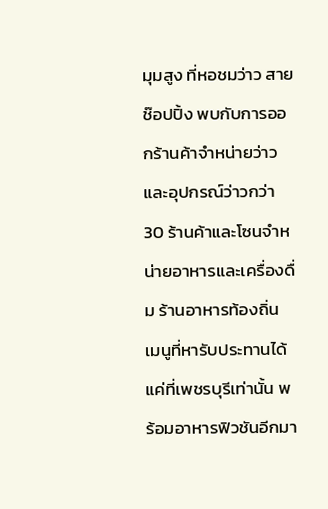มุมสูง ที่หอชมว่าว สายช๊อปปิ้ง พบกับการออกร้านค้าจำหน่ายว่าวและอุปกรณ์ว่าวกว่า 30 ร้านค้าและโซนจำหน่ายอาหารและเครื่องดื่ม ร้านอาหารท้องถิ่น เมนูที่หารับประทานได้แค่ที่เพชรบุรีเท่านั้น พร้อมอาหารฟิวชันอีกมา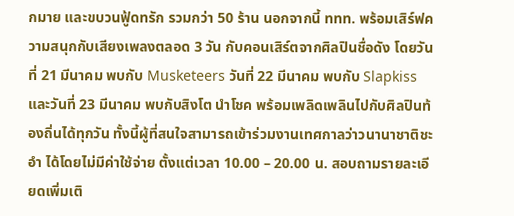กมาย และขบวนฟู้ดทรัก รวมกว่า 50 ร้าน นอกจากนี้ ททท. พร้อมเสิร์ฟความสนุกกับเสียงเพลงตลอด 3 วัน กับคอนเสิร์ตจากศิลปินชื่อดัง โดยวันที่ 21 มีนาคม พบกับ Musketeers วันที่ 22 มีนาคม พบกับ Slapkiss และวันที่ 23 มีนาคม พบกับสิงโต นำโชค พร้อมเพลิดเพลินไปกับศิลปินท้องถิ่นได้ทุกวัน ทั้งนี้ผู้ที่สนใจสามารถเข้าร่วมงานเทศกาลว่าวนานาชาติชะอำ ได้โดยไม่มีค่าใช้จ่าย ตั้งแต่เวลา 10.00 – 20.00 น. สอบถามรายละเอียดเพิ่มเติ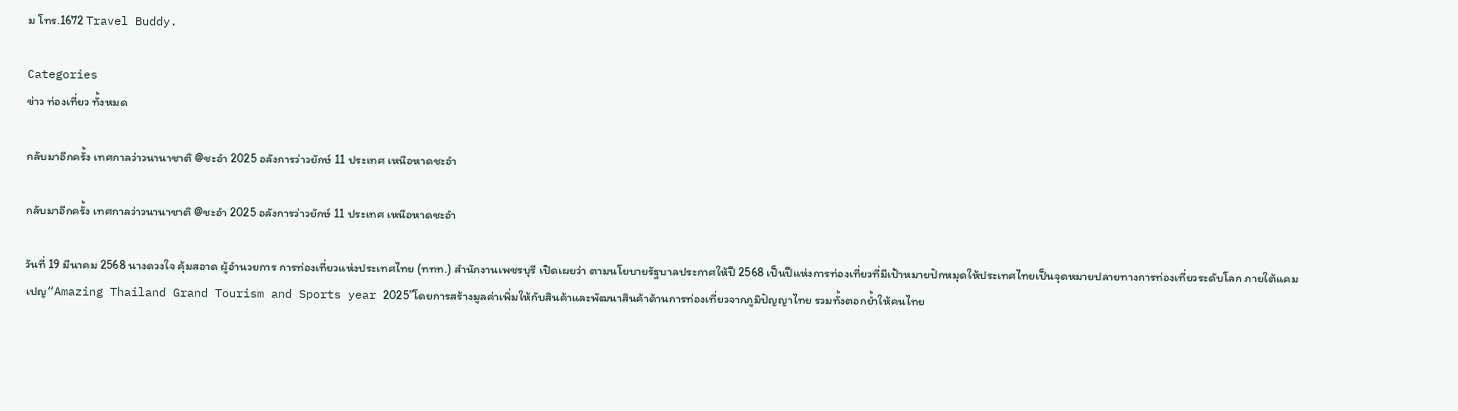ม โทร.1672 Travel Buddy.

Categories
ข่าว ท่องเที่ยว ทั้งหมด

กลับมาอีกครั้ง เทศกาลว่าวนานาชาติ @ชะอำ 2025 อลังการว่าวยักษ์ 11 ประเทศ เหนือหาดชะอำ

กลับมาอีกครั้ง เทศกาลว่าวนานาชาติ @ชะอำ 2025 อลังการว่าวยักษ์ 11 ประเทศ เหนือหาดชะอำ

วันที่ 19 มีนาคม 2568 นางดวงใจ คุ้มสอาด ผู้อำนวยการ การท่องเที่ยวแห่งประเทศไทย (ททท.) สำนักงานเพชรบุรี เปิดเผยว่า ตามนโยบายรัฐบาลประกาศให้ปี 2568 เป็นปีแห่งการท่องเที่ยวที่มีเป้าหมายปักหมุดให้ประเทศไทยเป็นจุดหมายปลายทางการท่องเที่ยวระดับโลก ภายใต้แคมเปญ“Amazing Thailand Grand Tourism and Sports year 2025”โดยการสร้างมูลค่าเพิ่มให้กับสินค้าและพัฒนาสินค้าด้านการท่องเที่ยวจากภูมิปัญญาไทย รวมทั้งตอกย้ำให้คนไทย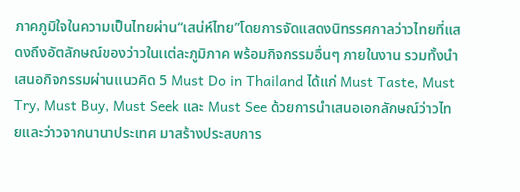ภาคภูมิใจในความเป็นไทยผ่าน“เสน่ห์ไทย”โดยการจัดแสดงนิทรรศกาลว่าวไทยที่แสดงถึงอัตลักษณ์ของว่าวในเเต่ละภูมิภาค พร้อมกิจกรรมอื่นๆ ภายในงาน รวมทั้งนำเสนอกิจกรรมผ่านเเนวคิด 5 Must Do in Thailand ได้แก่ Must Taste, Must Try, Must Buy, Must Seek และ Must See ด้วยการนำเสนอเอกลักษณ์ว่าวไทยและว่าวจากนานาประเทศ มาสร้างประสบการ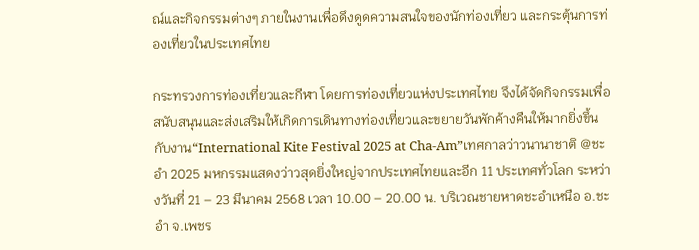ณ์และกิจกรรมต่างๆ ภายในงานเพื่อดึงดูดความสนใจของนักท่องเที่ยว และกระตุ้นการท่องเที่ยวในประเทศไทย

กระทรวงการท่องเที่ยวและกีฬา โดยการท่องเที่ยวแห่งประเทศไทย จึงได้จัดกิจกรรมเพื่อสนับสนุนและส่งเสริมให้เกิดการเดินทางท่องเที่ยวและขยายวันพักค้างคืนให้มากยิ่งขึ้นกับงาน“International Kite Festival 2025 at Cha-Am”เทศกาลว่าวนานาชาติ @ชะอำ 2025 มหกรรมแสดงว่าวสุดยิ่งใหญ่จากประเทศไทยและอีก 11 ประเทศทั่วโลก ระหว่างวันที่ 21 – 23 มีนาคม 2568 เวลา 10.00 – 20.00 น. บริเวณชายหาดชะอำเหนือ อ.ชะอำ จ.เพชร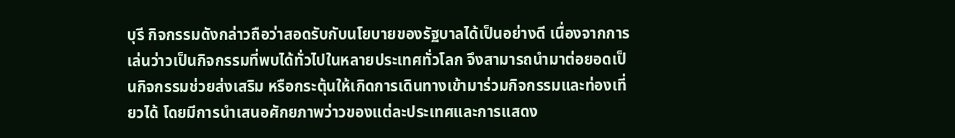บุรี กิจกรรมดังกล่าวถือว่าสอดรับกับนโยบายของรัฐบาลได้เป็นอย่างดี เนื่องจากการเล่นว่าวเป็นกิจกรรมที่พบได้ทั่วไปในหลายประเทศทั่วโลก จึงสามารถนำมาต่อยอดเป็นกิจกรรมช่วยส่งเสริม หรือกระตุ้นให้เกิดการเดินทางเข้ามาร่วมกิจกรรมและท่องเที่ยวได้ โดยมีการนำเสนอศักยภาพว่าวของแต่ละประเทศและการแสดง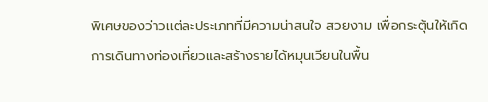พิเศษของว่าวเเต่ละประเภทที่มีความน่าสนใจ สวยงาม เพื่อกระตุ้นให้เกิดการเดินทางท่องเที่ยวและสร้างรายได้หมุนเวียนในพื้น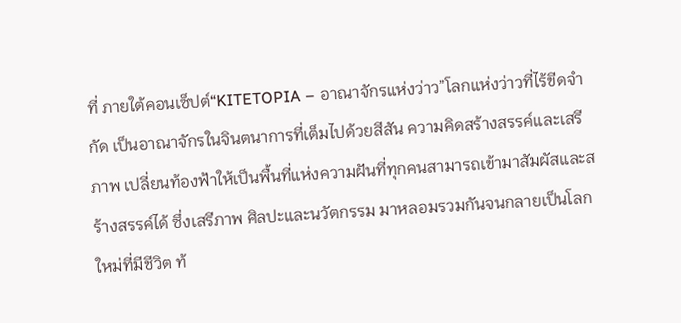ที่ ภายใต้คอนเซ็ปต์“KITETOPIA – อาณาจักรแห่งว่าว”โลกแห่งว่าวที่ไร้ขีดจำกัด เป็นอาณาจักรในจินตนาการที่เต็มไปด้วยสีสัน ความคิดสร้างสรรค์และเสรีภาพ เปลี่ยนท้องฟ้าให้เป็นพื้นที่แห่งความฝันที่ทุกคนสามารถเข้ามาสัมผัสและสร้างสรรค์ได้ ซึ่งเสรีภาพ ศิลปะและนวัตกรรม มาหลอมรวมกันจนกลายเป็นโลกใหม่ที่มีชีวิต ท้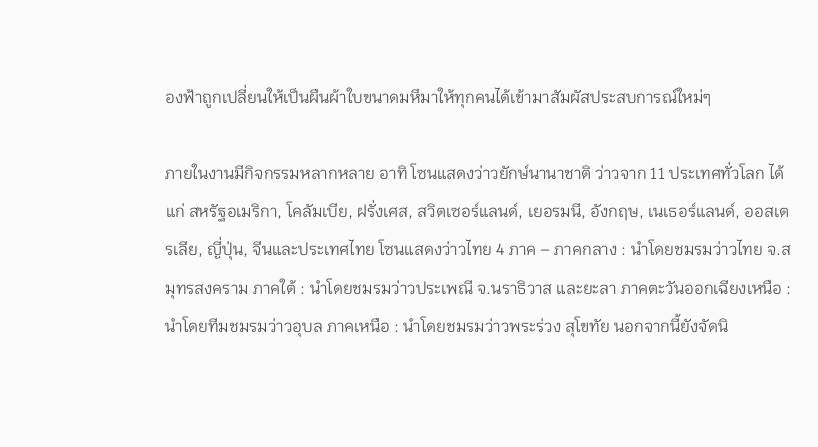องฟ้าถูกเปลี่ยนให้เป็นผืนผ้าใบขนาดมหึมาให้ทุกคนได้เข้ามาสัมผัสประสบการณ์ใหม่ๆ

ภายในงานมีกิจกรรมหลากหลาย อาทิ โซนแสดงว่าวยักษ์นานาชาติ ว่าวจาก 11 ประเทศทั่วโลก ได้แก่ สหรัฐอเมริกา, โคลัมเบีย, ฝรั่งเศส, สวิตเซอร์แลนด์, เยอรมนี, อังกฤษ, เนเธอร์แลนด์, ออสเตรเลีย, ญี่ปุ่น, จีนและประเทศไทย โซนแสดงว่าวไทย 4 ภาค – ภาคกลาง : นำโดยชมรมว่าวไทย จ.สมุทรสงคราม ภาคใต้ : นำโดยชมรมว่าวประเพณี จ.นราธิวาส และยะลา ภาคตะวันออกเฉียงเหนือ : นำโดยทีมชมรมว่าวอุบล ภาคเหนือ : นำโดยชมรมว่าวพระร่วง สุโขทัย นอกจากนี้ยังจัดนิ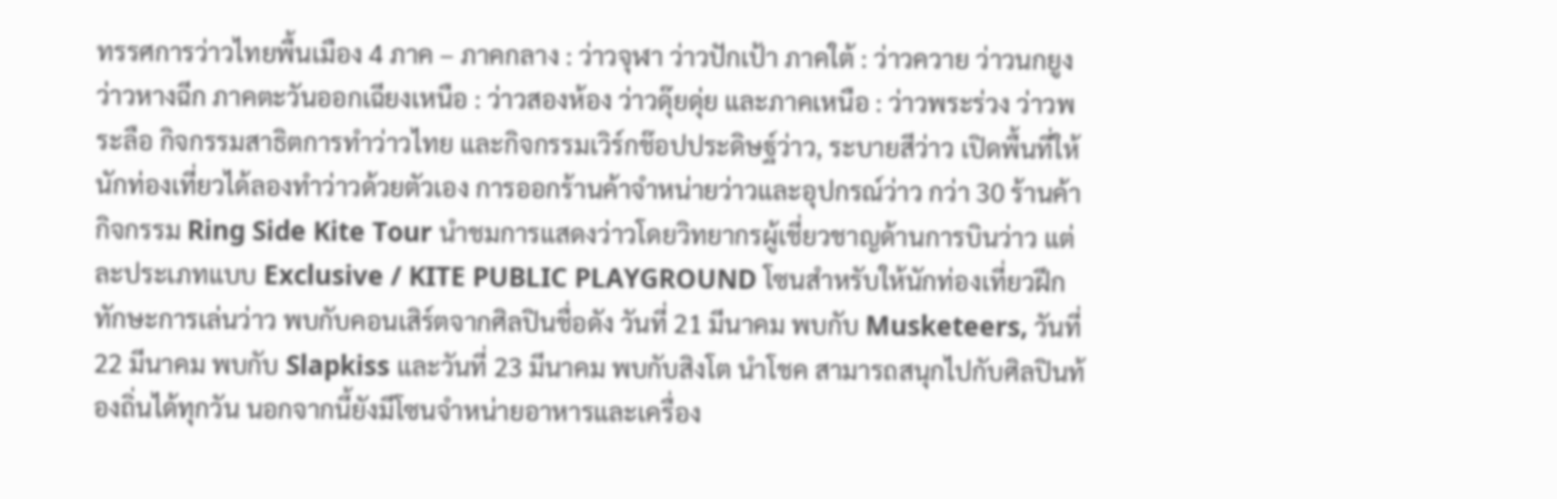ทรรศการว่าวไทยพื้นเมือง 4 ภาค – ภาคกลาง : ว่าวจุฬา ว่าวปักเป้า ภาคใต้ : ว่าวควาย ว่าวนกยูง ว่าวหางฉีก ภาคตะวันออกเฉียงเหนือ : ว่าวสองห้อง ว่าวดุ๊ยดุ่ย และภาคเหนือ : ว่าวพระร่วง ว่าวพระลือ กิจกรรมสาธิตการทำว่าวไทย และกิจกรรมเวิร์กช๊อปประดิษฐ์ว่าว, ระบายสีว่าว เปิดพื้นที่ให้นักท่องเที่ยวได้ลองทำว่าวด้วยตัวเอง การออกร้านค้าจำหน่ายว่าวและอุปกรณ์ว่าว กว่า 30 ร้านค้า กิจกรรม Ring Side Kite Tour นำชมการแสดงว่าวโดยวิทยากรผู้เชี่ยวชาญด้านการบินว่าว แต่ละประเภทแบบ Exclusive / KITE PUBLIC PLAYGROUND โซนสำหรับให้นักท่องเที่ยวฝึกทักษะการเล่นว่าว พบกับคอนเสิร์ตจากศิลปินชื่อดัง วันที่ 21 มีนาคม พบกับ Musketeers, วันที่ 22 มีนาคม พบกับ Slapkiss และวันที่ 23 มีนาคม พบกับสิงโต นำโชค สามารถสนุกไปกับศิลปินท้องถิ่นได้ทุกวัน นอกจากนี้ยังมีโซนจำหน่ายอาหารและเครื่อง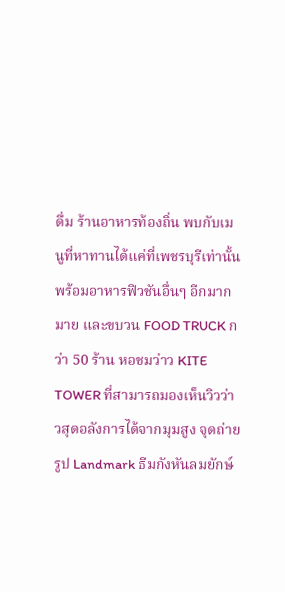ดื่ม ร้านอาหารท้องถิ่น พบกับเมนูที่หาทานได้แค่ที่เพชรบุรีเท่านั้น พร้อมอาหารฟิวชันอื่นๆ อีกมากมาย และขบวน FOOD TRUCK กว่า 50 ร้าน หอชมว่าว KITE TOWER ที่สามารถมองเห็นวิวว่าวสุดอลังการได้จากมุมสูง จุดถ่ายรูป Landmark ธีมกังหันลมยักษ์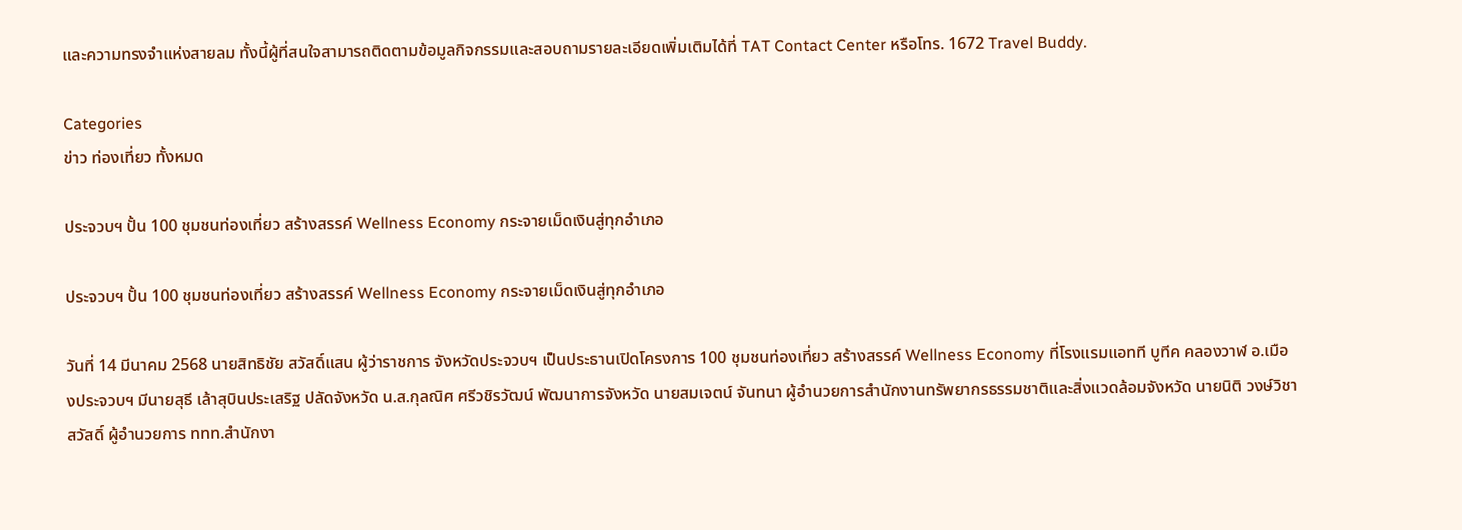และความทรงจำแห่งสายลม ทั้งนี้ผู้ที่สนใจสามารถติดตามข้อมูลกิจกรรมและสอบถามรายละเอียดเพิ่มเติมได้ที่ TAT Contact Center หรือโทร. 1672 Travel Buddy.

Categories
ข่าว ท่องเที่ยว ทั้งหมด

ประจวบฯ ปั้น 100 ชุมชนท่องเที่ยว สร้างสรรค์ Wellness Economy กระจายเม็ดเงินสู่ทุกอำเภอ

ประจวบฯ ปั้น 100 ชุมชนท่องเที่ยว สร้างสรรค์ Wellness Economy กระจายเม็ดเงินสู่ทุกอำเภอ

วันที่ 14 มีนาคม 2568 นายสิทธิชัย สวัสดิ์แสน ผู้ว่าราชการ จังหวัดประจวบฯ เป็นประธานเปิดโครงการ 100 ชุมชนท่องเที่ยว สร้างสรรค์ Wellness Economy ที่โรงแรมแอทที บูทีค คลองวาฬ อ.เมืองประจวบฯ มีนายสุธี เล้าสุบินประเสริฐ ปลัดจังหวัด น.ส.กุลณิศ ศรีวชิรวัฒน์ พัฒนาการจังหวัด นายสมเจตน์ จันทนา ผู้อำนวยการสำนักงานทรัพยากรธรรมชาติและสิ่งแวดล้อมจังหวัด นายนิติ วงษ์วิชาสวัสดิ์ ผู้อำนวยการ ททท.สำนักงา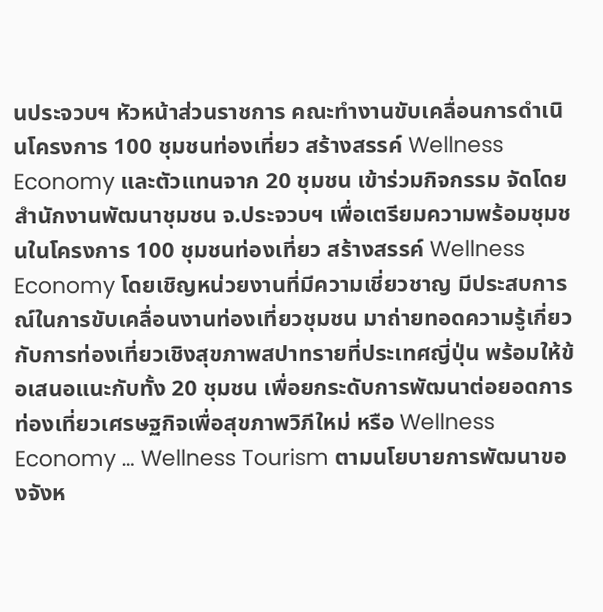นประจวบฯ หัวหน้าส่วนราชการ คณะทำงานขับเคลื่อนการดำเนินโครงการ 100 ชุมชนท่องเที่ยว สร้างสรรค์ Wellness Economy และตัวแทนจาก 20 ชุมชน เข้าร่วมกิจกรรม จัดโดยสำนักงานพัฒนาชุมชน จ.ประจวบฯ เพื่อเตรียมความพร้อมชุมชนในโครงการ 100 ชุมชนท่องเที่ยว สร้างสรรค์ Wellness Economy โดยเชิญหน่วยงานที่มีความเชี่ยวชาญ มีประสบการณ์ในการขับเคลื่อนงานท่องเที่ยวชุมชน มาถ่ายทอดความรู้เกี่ยวกับการท่องเที่ยวเชิงสุขภาพสปาทรายที่ประเทศญี่ปุ่น พร้อมให้ข้อเสนอแนะกับทั้ง 20 ชุมชน เพื่อยกระดับการพัฒนาต่อยอดการท่องเที่ยวเศรษฐกิจเพื่อสุขภาพวิภีใหม่ หรือ Wellness Economy … Wellness Tourism ตามนโยบายการพัฒนาของจังห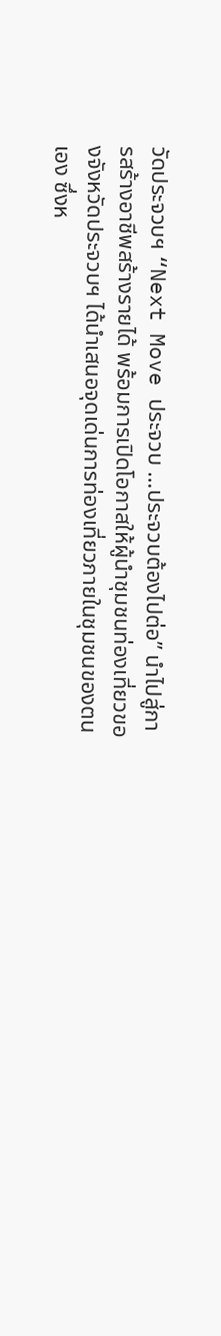วัดประจวบฯ “Next Move ประจวบ …ประจวบต้องไปต่อ” นำไปสู่การสร้างอาชีพสร้างรายได้ พร้อมการเปิดโอกาสให้ผู้นำชุมชนท่องเที่ยวของจังหวัดประจวบฯ ได้นำเสนอจุดเด่นการท่องเที่ยวภายในชุมชนของตนเอง ซึ่งห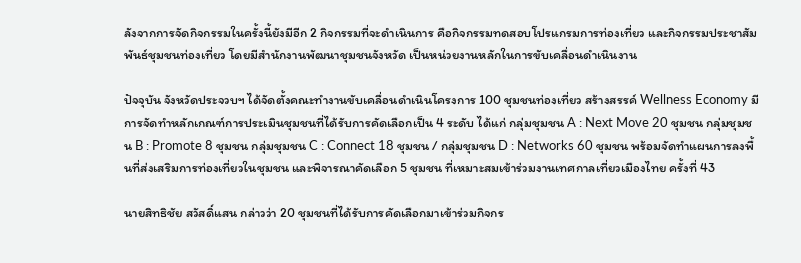ลังจากการจัดกิจกรรมในครั้งนี้ยังมีอีก 2 กิจกรรมที่จะดำเนินการ คือกิจกรรมทดสอบโปรแกรมการท่องเที่ยว และกิจกรรมประชาสัมพันธ์ชุมชนท่องเที่ยว โดยมีสำนักงานพัฒนาชุมชนจังหวัด เป็นหน่วยงานหลักในการขับเคลื่อนดำเนินงาน

ปัจจุบัน จังหวัดประจวบฯ ได้จัดตั้งคณะทำงานขับเคลื่อนดำเนินโครงการ 100 ชุมชนท่องเที่ยว สร้างสรรค์ Wellness Economy มีการจัดทำหลักเกณฑ์การประเมินชุมชนที่ได้รับการคัดเลือกเป็น 4 ระดับ ได้แก่ กลุ่มชุมชน A : Next Move 20 ชุมชน กลุ่มชุมชน B : Promote 8 ชุมชน กลุ่มชุมชน C : Connect 18 ชุมชน / กลุ่มชุมชน D : Networks 60 ชุมชน พร้อมจัดทำแผนการลงพื้นที่ส่งเสริมการท่องเที่ยวในชุมชน และพิจารณาคัดเลือก 5 ชุมชน ที่เหมาะสมเข้าร่วมงานเทศกาลเที่ยวเมืองไทย ครั้งที่ 43

นายสิทธิชัย สวัสดิ์แสน กล่าวว่า 20 ชุมชนที่ได้รับการคัดเลือกมาเข้าร่วมกิจกร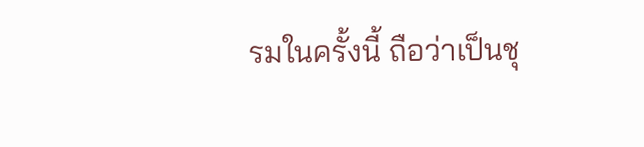รมในครั้งนี้ ถือว่าเป็นชุ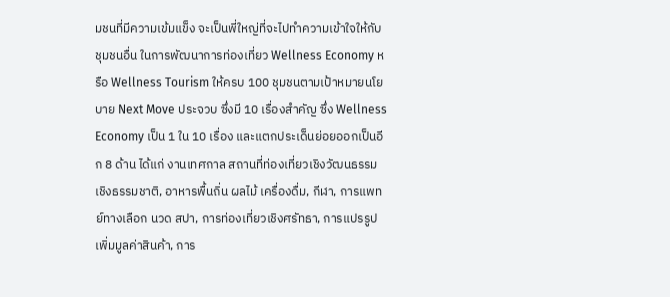มชนที่มีความเข้มแข็ง จะเป็นพี่ใหญ่ที่จะไปทำความเข้าใจให้กับชุมชนอื่น ในการพัฒนาการท่องเที่ยว Wellness Economy หรือ Wellness Tourism ให้ครบ 100 ชุมชนตามเป้าหมายนโยบาย Next Move ประจวบ ซึ่งมี 10 เรื่องสำคัญ ซึ่ง Wellness Economy เป็น 1 ใน 10 เรื่อง และแตกประเด็นย่อยออกเป็นอีก 8 ด้าน ได้แก่ งานเทศกาล สถานที่ท่องเที่ยวเชิงวัฒนธรรม เชิงธรรมชาติ, อาหารพื้นถิ่น ผลไม้ เครื่องดื่ม, กีฬา, การแพทย์ทางเลือก นวด สปา, การท่องเที่ยวเชิงศรัทธา, การแปรรูปเพิ่มมูลค่าสินค้า, การ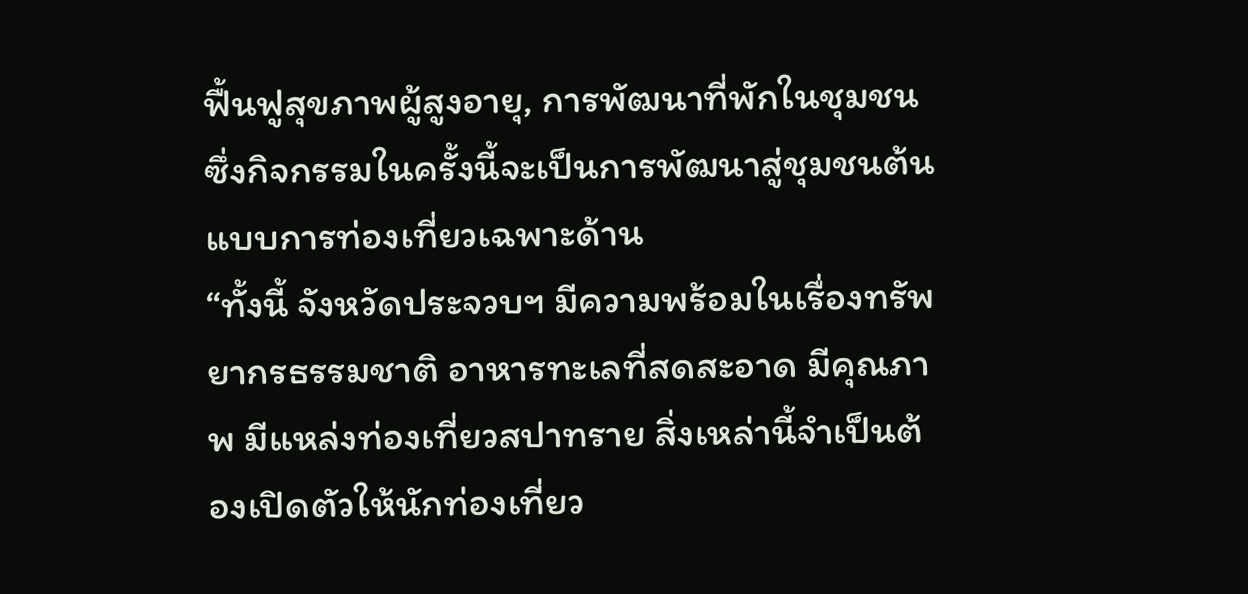ฟื้นฟูสุขภาพผู้สูงอายุ, การพัฒนาที่พักในชุมชน ซึ่งกิจกรรมในครั้งนี้จะเป็นการพัฒนาสู่ชุมชนต้นแบบการท่องเที่ยวเฉพาะด้าน
“ทั้งนี้ จังหวัดประจวบฯ มีความพร้อมในเรื่องทรัพยากรธรรมชาติ อาหารทะเลที่สดสะอาด มีคุณภาพ มีแหล่งท่องเที่ยวสปาทราย สิ่งเหล่านี้จำเป็นต้องเปิดตัวให้นักท่องเที่ยว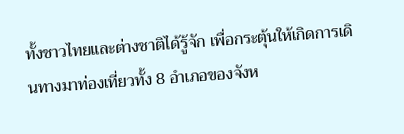ทั้งชาวไทยและต่างชาติได้รู้จัก เพื่อกระตุ้นให้เกิดการเดินทางมาท่องเที่ยวทั้ง 8 อำเภอของจังห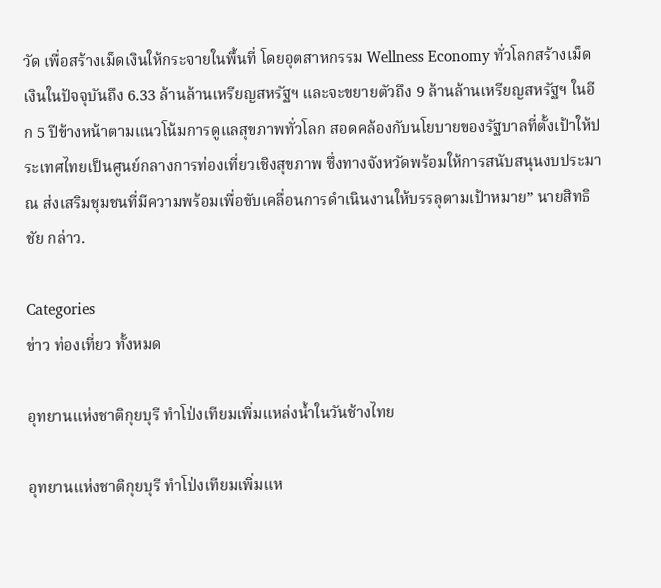วัด เพื่อสร้างเม็ดเงินให้กระจายในพื้นที่ โดยอุตสาหกรรม Wellness Economy ทั่วโลกสร้างเม็ดเงินในปัจจุบันถึง 6.33 ล้านล้านเหรียญสหรัฐฯ และจะขยายตัวถึง 9 ล้านล้านเหรียญสหรัฐฯ ในอีก 5 ปีข้างหน้าตามแนวโน้มการดูแลสุขภาพทั่วโลก สอดคล้องกับนโยบายของรัฐบาลที่ตั้งเป้าให้ประเทศไทยเป็นศูนย์กลางการท่องเที่ยวเชิงสุขภาพ ซึ่งทางจังหวัดพร้อมให้การสนับสนุนงบประมาณ ส่งเสริมชุมชนที่มีความพร้อมเพื่อขับเคลื่อนการดำเนินงานให้บรรลุตามเป้าหมาย” นายสิทธิชัย กล่าว.

Categories
ข่าว ท่องเที่ยว ทั้งหมด

อุทยานแห่งชาติกุยบุรี ทำโป่งเทียมเพิ่มแหล่งน้ำในวันช้างไทย

อุทยานแห่งชาติกุยบุรี ทำโป่งเทียมเพิ่มแห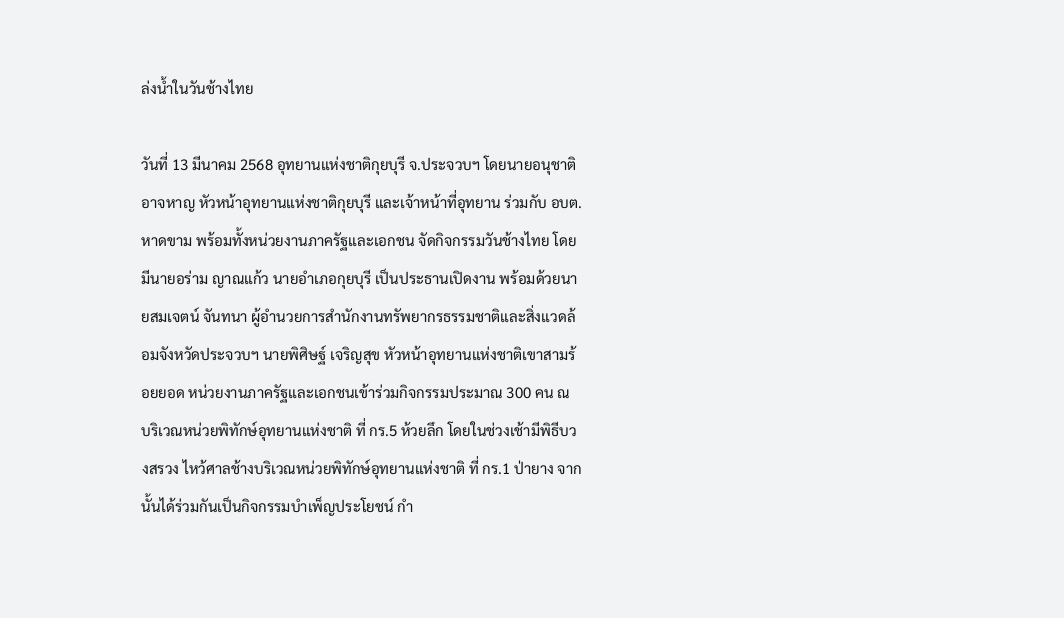ล่งน้ำในวันช้างไทย

วันที่ 13 มีนาคม 2568 อุทยานแห่งชาติกุยบุรี จ.ประจวบฯ โดยนายอนุชาติ อาจหาญ หัวหน้าอุทยานแห่งชาติกุยบุรี และเจ้าหน้าที่อุทยาน ร่วมกับ อบต.หาดขาม พร้อมทั้งหน่วยงานภาครัฐและเอกชน จัดกิจกรรมวันช้างไทย โดยมีนายอร่าม ญาณแก้ว นายอำเภอกุยบุรี เป็นประธานเปิดงาน พร้อมด้วยนายสมเจตน์ จันทนา ผู้อำนวยการสำนักงานทรัพยากรธรรมชาติและสิ่งแวดล้อมจังหวัดประจวบฯ นายพิศิษฐ์ เจริญสุข หัวหน้าอุทยานแห่งชาติเขาสามร้อยยอด หน่วยงานภาครัฐและเอกชนเข้าร่วมกิจกรรมประมาณ 300 คน ณ บริเวณหน่วยพิทักษ์อุทยานแห่งชาติ ที่ กร.5 ห้วยลึก โดยในช่วงเช้ามีพิธีบวงสรวง ไหว้ศาลช้างบริเวณหน่วยพิทักษ์อุทยานแห่งชาติ ที่ กร.1 ป่ายาง จากนั้นได้ร่วมกันเป็นกิจกรรมบำเพ็ญประโยชน์ กำ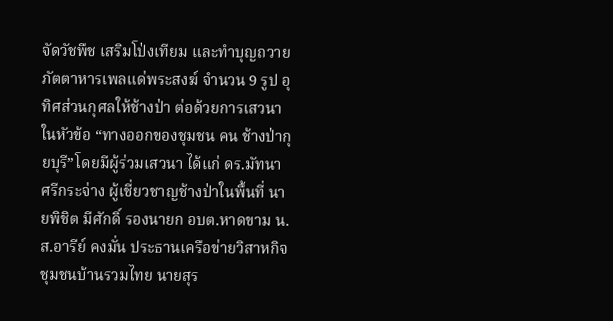จัดวัชพืช เสริมโป่งเทียม และทำบุญถวายภัตตาหารเพลแด่พระสงฆ์ จำนวน 9 รูป อุทิศส่วนกุศลให้ช้างป่า ต่อด้วยการเสวนาในหัวข้อ “ทางออกของชุมชน คน ช้างป่ากุยบุรี”โดยมีผู้ร่วมเสวนา ได้แก่ ดร.มัทนา ศรีกระจ่าง ผู้เชี่ยวชาญช้างป่าในพื้นที่ นายพิชิต มีศักดิ์ รองนายก อบต.หาดขาม น.ส.อารีย์ คงมั่น ประธานเครือข่ายวิสาหกิจชุมชนบ้านรวมไทย นายสุร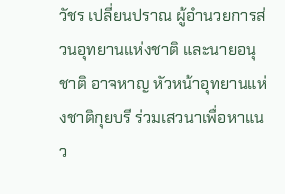วัชร เปลี่ยนปราณ ผู้อำนวยการส่วนอุทยานแห่งชาติ และนายอนุชาติ อาจหาญ หัวหน้าอุทยานแห่งชาติกุยบรี ร่วมเสวนาเพื่อหาแนว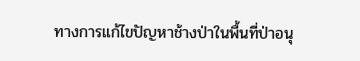ทางการแก้ไขปัญหาช้างป่าในพื้นที่ป่าอนุ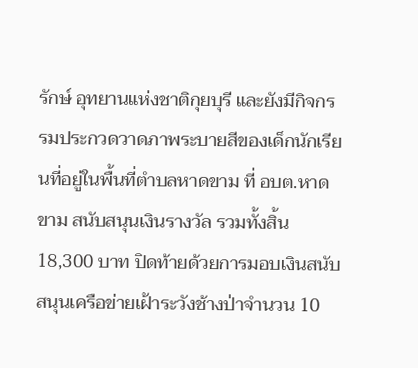รักษ์ อุทยานแห่งชาติกุยบุรี และยังมีกิจกรรมประกวดวาดภาพระบายสีของเด็กนักเรียนที่อยู่ในพื้นที่ตำบลหาดขาม ที่ อบต.หาดขาม สนับสนุนเงินรางวัล รวมทั้งสิ้น 18,300 บาท ปิดท้ายด้วยการมอบเงินสนับสนุนเครือข่ายเฝ้าระวังช้างป่าจำนวน 10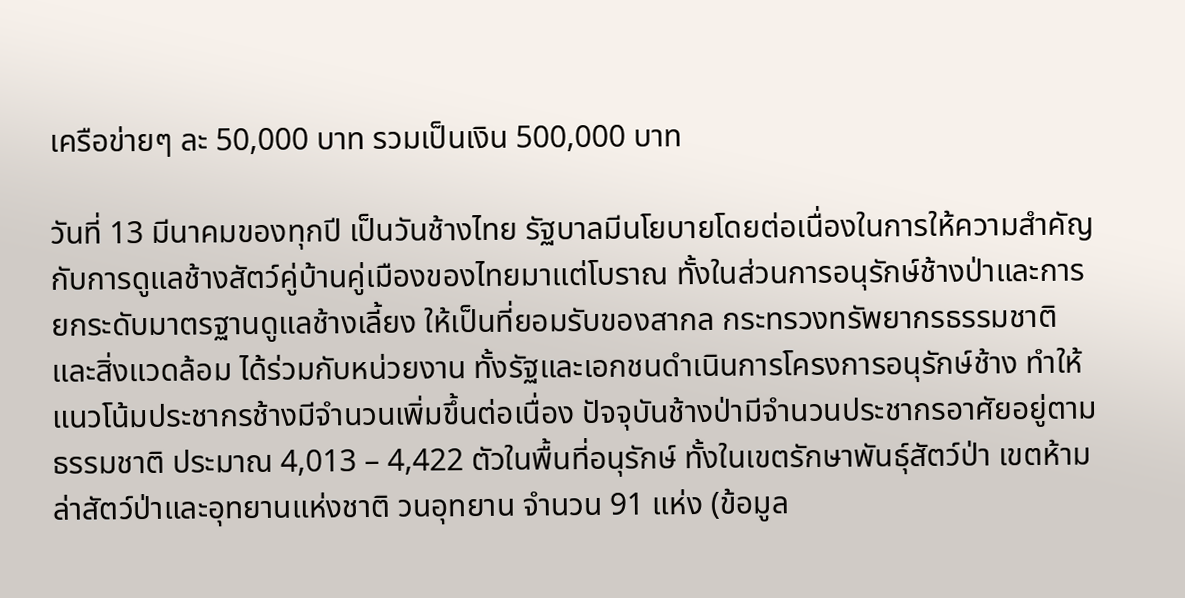เครือข่ายๆ ละ 50,000 บาท รวมเป็นเงิน 500,000 บาท

วันที่ 13 มีนาคมของทุกปี เป็นวันช้างไทย รัฐบาลมีนโยบายโดยต่อเนื่องในการให้ความสำคัญกับการดูแลช้างสัตว์คู่บ้านคู่เมืองของไทยมาแต่โบราณ ทั้งในส่วนการอนุรักษ์ช้างป่าและการยกระดับมาตรฐานดูแลช้างเลี้ยง ให้เป็นที่ยอมรับของสากล กระทรวงทรัพยากรธรรมชาติและสิ่งแวดล้อม ได้ร่วมกับหน่วยงาน ทั้งรัฐและเอกชนดำเนินการโครงการอนุรักษ์ช้าง ทำให้แนวโน้มประชากรช้างมีจำนวนเพิ่มขึ้นต่อเนื่อง ปัจจุบันช้างป่ามีจำนวนประชากรอาศัยอยู่ตามธรรมชาติ ประมาณ 4,013 – 4,422 ตัวในพื้นที่อนุรักษ์ ทั้งในเขตรักษาพันธุ์สัตว์ป่า เขตห้ามล่าสัตว์ป่าและอุทยานแห่งชาติ วนอุทยาน จำนวน 91 แห่ง (ข้อมูล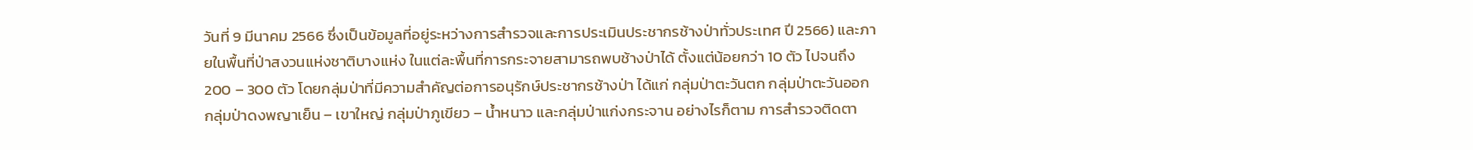วันที่ 9 มีนาคม 2566 ซึ่งเป็นข้อมูลที่อยู่ระหว่างการสำรวจและการประเมินประชากรช้างป่าทั่วประเทศ ปี 2566) และภายในพื้นที่ป่าสงวนแห่งชาติบางแห่ง ในแต่ละพื้นที่การกระจายสามารถพบช้างป่าได้ ตั้งแต่น้อยกว่า 10 ตัว ไปจนถึง 200 – 300 ตัว โดยกลุ่มป่าที่มีความสำคัญต่อการอนุรักษ์ประชากรช้างป่า ได้แก่ กลุ่มป่าตะวันตก กลุ่มป่าตะวันออก กลุ่มป่าดงพญาเย็น – เขาใหญ่ กลุ่มป่าภูเขียว – น้ำหนาว และกลุ่มป่าแก่งกระจาน อย่างไรก็ตาม การสำรวจติดตา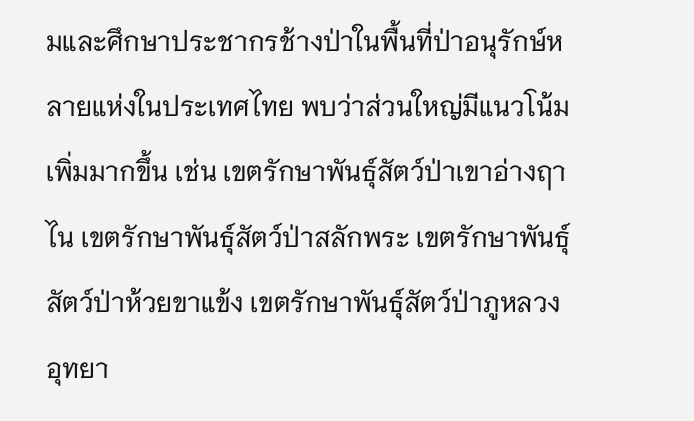มและศึกษาประชากรช้างป่าในพื้นที่ป่าอนุรักษ์หลายแห่งในประเทศไทย พบว่าส่วนใหญ่มีแนวโน้มเพิ่มมากขึ้น เช่น เขตรักษาพันธุ์สัตว์ป่าเขาอ่างฤาไน เขตรักษาพันธุ์สัตว์ป่าสลักพระ เขตรักษาพันธุ์สัตว์ป่าห้วยขาแข้ง เขตรักษาพันธุ์สัตว์ป่าภูหลวง อุทยา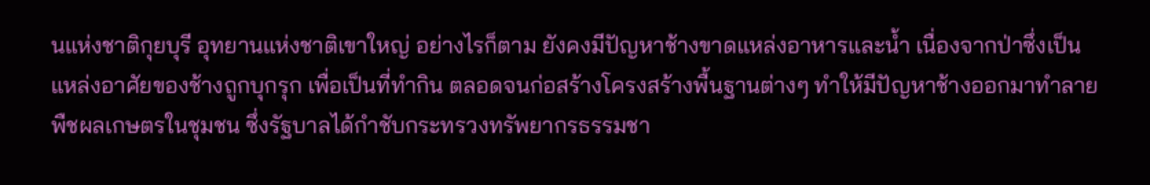นแห่งชาติกุยบุรี อุทยานแห่งชาติเขาใหญ่ อย่างไรก็ตาม ยังคงมีปัญหาช้างขาดแหล่งอาหารและน้ำ เนื่องจากป่าซึ่งเป็นแหล่งอาศัยของช้างถูกบุกรุก เพื่อเป็นที่ทำกิน ตลอดจนก่อสร้างโครงสร้างพื้นฐานต่างๆ ทำให้มีปัญหาช้างออกมาทำลายพืชผลเกษตรในชุมชน ซึ่งรัฐบาลได้กำชับกระทรวงทรัพยากรธรรมชา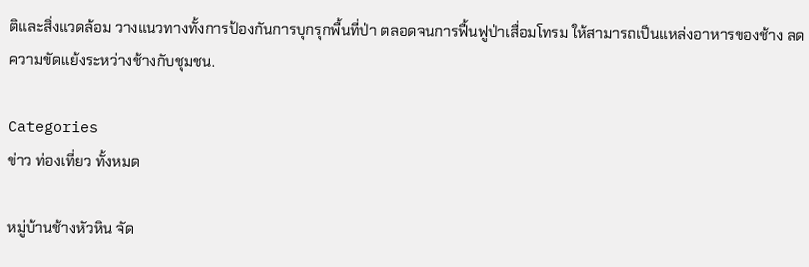ติและสิ่งแวดล้อม วางแนวทางทั้งการป้องกันการบุกรุกพื้นที่ป่า ตลอดจนการฟื้นฟูป่าเสื่อมโทรม ให้สามารถเป็นแหล่งอาหารของช้าง ลดความขัดแย้งระหว่างช้างกับชุมชน.

Categories
ข่าว ท่องเที่ยว ทั้งหมด

หมู่บ้านช้างหัวหิน จัด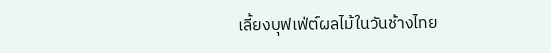เลี้ยงบุฟเฟ่ต์ผลไม้ในวันช้างไทย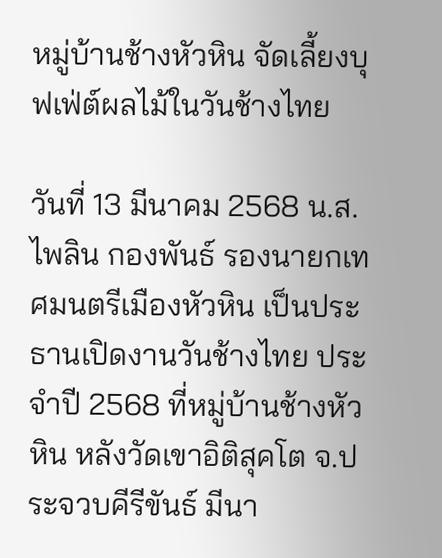หมู่บ้านช้างหัวหิน จัดเลี้ยงบุฟเฟ่ต์ผลไม้ในวันช้างไทย

วันที่ 13 มีนาคม 2568 น.ส.ไพลิน กองพันธ์ รองนายกเทศมนตรีเมืองหัวหิน เป็นประธานเปิดงานวันช้างไทย ประจำปี 2568 ที่หมู่บ้านช้างหัวหิน หลังวัดเขาอิติสุคโต จ.ประจวบคีรีขันธ์ มีนา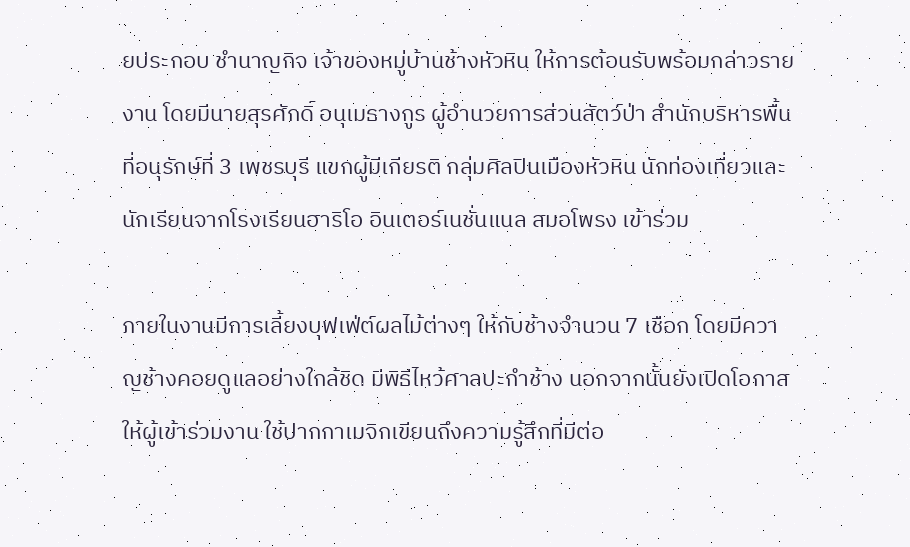ยประกอบ ชำนาญกิจ เจ้าของหมู่บ้านช้างหัวหิน ให้การต้อนรับพร้อมกล่าวรายงาน โดยมีนายสุรศักดิ์ อนุเมธางกูร ผู้อำนวยการส่วนสัตว์ป่า สำนักบริหารพื้นที่อนุรักษ์ที่ 3 เพชรบุรี แขกผู้มีเกียรติ กลุ่มศิลปินเมืองหัวหิน นักท่องเที่ยวและนักเรียนจากโรงเรียนฮาริโอ อินเตอร์เนชั่นแนล สมอโพรง เข้าร่วม

ภายในงานมีการเลี้ยงบุฟเฟ่ต์ผลไม้ต่างๆ ให้กับช้างจำนวน 7 เชือก โดยมีควาญช้างคอยดูแลอย่างใกล้ชิด มีพิธีไหว้ศาลปะกำช้าง นอกจากนั้นยังเปิดโอกาสให้ผู้เข้าร่วมงาน ใช้ปากกาเมจิกเขียนถึงความรู้สึกที่มีต่อ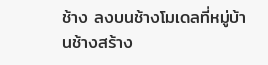ช้าง ลงบนช้างโมเดลที่หมู่บ้านช้างสร้าง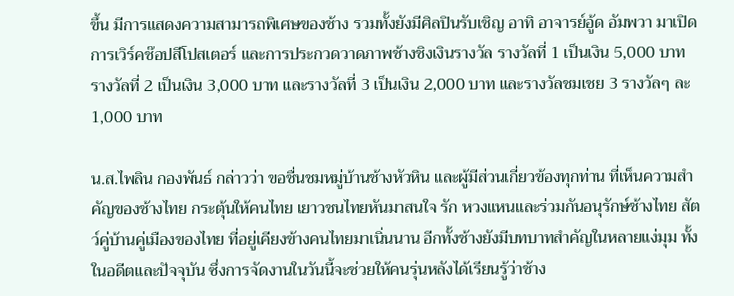ขึ้น มีการแสดงความสามารถพิเศษของช้าง รวมทั้งยังมีศิลปินรับเชิญ อาทิ อาจารย์อู้ด อัมพวา มาเปิดการเวิร์คช๊อปสีโปสเตอร์ และการประกวดวาดภาพช้างชิงเงินรางวัล รางวัลที่ 1 เป็นเงิน 5,000 บาท รางวัลที่ 2 เป็นเงิน 3,000 บาท และรางวัลที่ 3 เป็นเงิน 2,000 บาท และรางวัลชมเชย 3 รางวัลๆ ละ 1,000 บาท

น.ส.ไพลิน กองพันธ์ กล่าวว่า ขอชื่นชมหมู่บ้านช้างหัวหิน และผู้มีส่วนเกี่ยวข้องทุกท่าน ที่เห็นความสำคัญของช้างไทย กระตุ้นให้คนไทย เยาวชนไทยหันมาสนใจ รัก หวงแหนและร่วมกันอนุรักษ์ช้างไทย สัตว์คู่บ้านคู่เมืองของไทย ที่อยู่เคียงข้างคนไทยมาเนิ่นนาน อีกทั้งช้างยังมีบทบาทสำคัญในหลายแง่มุม ทั้งในอดีตและปัจจุบัน ซึ่งการจัดงานในวันนี้จะช่วยให้คนรุ่นหลังได้เรียนรู้ว่าช้าง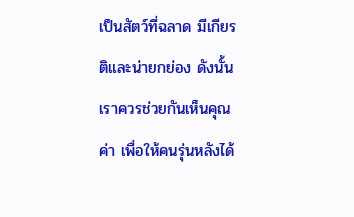เป็นสัตว์ที่ฉลาด มีเกียรติและน่ายกย่อง ดังนั้น เราควรช่วยกันเห็นคุณค่า เพื่อให้คนรุ่นหลังได้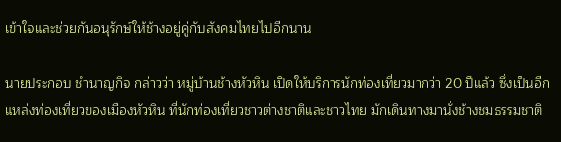เข้าใจและช่วยกันอนุรักษ์ให้ช้างอยู่คู่กับสังคมไทยไปอีกนาน

นายประกอบ ชำนาญกิจ กล่าวว่า หมู่บ้านช้างหัวหิน เปิดให้บริการนักท่องเที่ยวมากว่า 20 ปีแล้ว ซึ่งเป็นอีกแหล่งท่องเที่ยวของเมืองหัวหิน ที่นักท่องเที่ยวชาวต่างชาติและชาวไทย มักเดินทางมานั่งช้างชมธรรมชาติ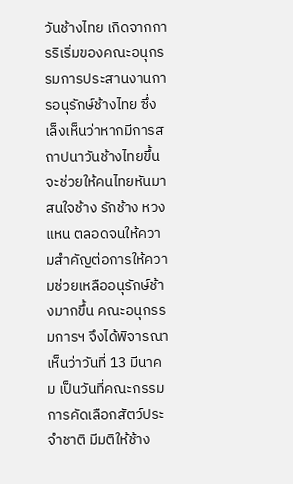วันช้างไทย เกิดจากการริเริ่มของคณะอนุกรรมการประสานงานการอนุรักษ์ช้างไทย ซึ่งเล็งเห็นว่าหากมีการสถาปนาวันช้างไทยขึ้น จะช่วยให้คนไทยหันมาสนใจช้าง รักช้าง หวงแหน ตลอดจนให้ความสำคัญต่อการให้ความช่วยเหลืออนุรักษ์ช้างมากขึ้น คณะอนุกรรมการฯ จึงได้พิจารณาเห็นว่าวันที่ 13 มีนาคม เป็นวันที่คณะกรรมการคัดเลือกสัตว์ประจำชาติ มีมติให้ช้าง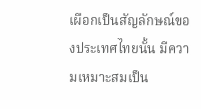เผือกเป็นสัญลักษณ์ของประเทศไทยนั้น มีความเหมาะสมเป็น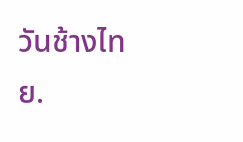วันช้างไทย.